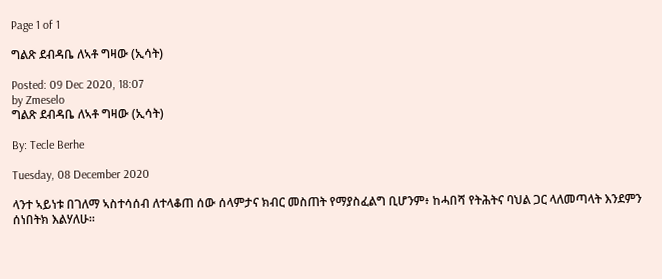Page 1 of 1

ግልጽ ደብዳቤ ለኣቶ ግዛው (ኢሳት)

Posted: 09 Dec 2020, 18:07
by Zmeselo
ግልጽ ደብዳቤ ለኣቶ ግዛው (ኢሳት)

By: Tecle Berhe

Tuesday, 08 December 2020

ላንተ ኣይነቱ በገለማ ኣስተሳሰብ ለተላቆጠ ሰው ሰላምታና ክብር መስጠት የማያስፈልግ ቢሆንም፥ ከሓበሻ የትሕትና ባህል ጋር ላለመጣላት እንደምን ሰነበትክ እልሃለሁ።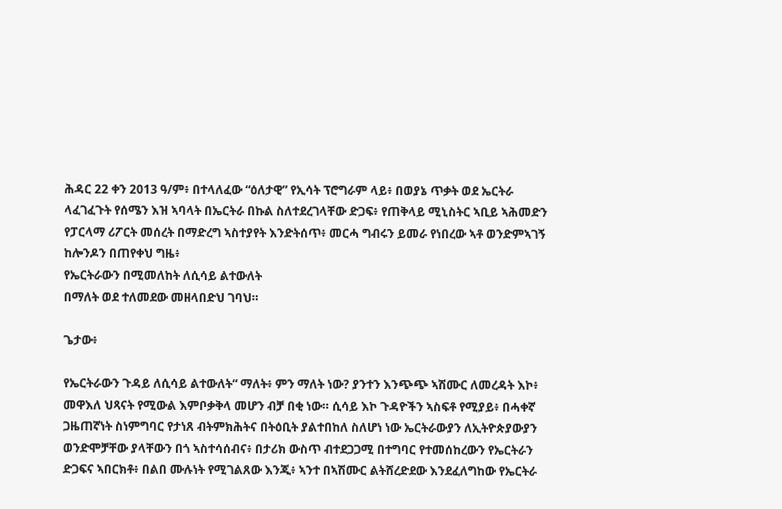ሕዳር 22 ቀን 2013 ዓ/ም፥ በተላለፈው “ዕለታዊ” የኢሳት ፕሮግራም ላይ፥ በወያኔ ጥቃት ወደ ኤርትራ ላፈገፈጉት የሰሜን እዝ ኣባላት በኤርትራ በኩል ስለተደረገላቸው ድጋፍ፥ የጠቅላይ ሚኒስትር ኣቢይ ኣሕመድን የፓርላማ ሪፖርት መሰረት በማድረግ ኣስተያየት እንድትሰጥ፥ መርሓ ግብሩን ይመራ የነበረው ኣቶ ወንድምኣገኝ ከሎንዶን በጠየቀህ ግዜ፥
የኤርትራውን በሚመለከት ለሲሳይ ልተውለት
በማለት ወደ ተለመደው መዘላበድህ ገባህ።

ጌታው፥

የኤርትራውን ጉዳይ ለሲሳይ ልተውለት“ ማለት፥ ምን ማለት ነው? ያንተን እንጭጭ ኣሽሙር ለመረዳት እኮ፥ መዋእለ ህጻናት የሚውል እምቦቃቅላ መሆን ብቻ በቂ ነው። ሲሳይ እኮ ጉዳዮችን ኣስፍቶ የሚያይ፥ በሓቀኛ ጋዜጠኛነት ስነምግባር የታነጸ ብትምክሕትና በትዕቢት ያልተበከለ ስለሆነ ነው ኤርትራውያን ለኢትዮጵያውያን ወንድሞቻቸው ያላቸውን በጎ ኣስተሳሰብና፥ በታሪክ ውስጥ ብተደጋጋሚ በተግባር የተመሰከረውን የኤርትራን ድጋፍና ኣበርክቶ፥ በልበ ሙሉነት የሚገልጸው እንጂ፥ ኣንተ በኣሽሙር ልትሸረድደው እንደፈለግከው የኤርትራ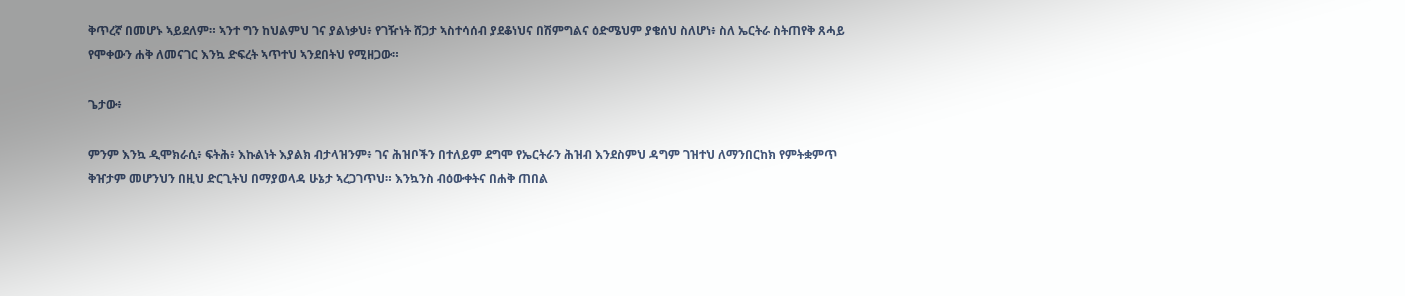ቅጥረኛ በመሆኑ ኣይደለም። ኣንተ ግን ከህልምህ ገና ያልነቃህ፥ የገዥነት ሸጋታ ኣስተሳሰብ ያደቆነህና በሽምግልና ዕድሜህም ያቄሰህ ስለሆነ፥ ስለ ኤርትራ ስትጠየቅ ጸሓይ የሞቀውን ሐቅ ለመናገር እንኳ ድፍረት ኣጥተህ ኣንደበትህ የሚዘጋው።

ጌታው፥

ምንም እንኳ ዲሞክራሲ፥ ፍትሕ፥ እኩልነት እያልክ ብታላዝንም፥ ገና ሕዝቦችን በተለይም ደግሞ የኤርትራን ሕዝብ እንደስምህ ዳግም ገዝተህ ለማንበርከክ የምትቋምጥ ቅዠታም መሆንህን በዚህ ድርጊትህ በማያወላዳ ሁኔታ ኣረጋገጥህ። እንኳንስ ብዕውቀትና በሐቅ ጠበል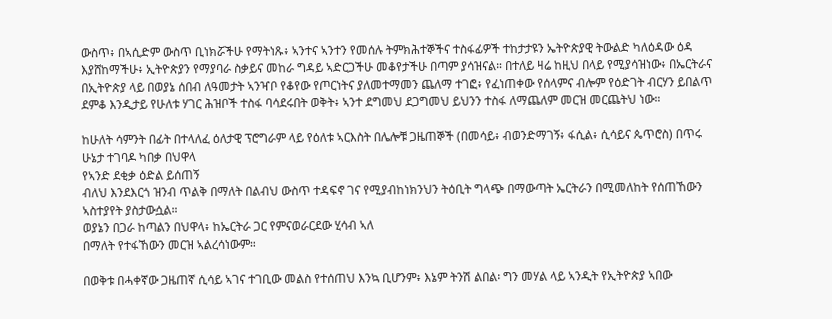ውስጥ፥ በኣሲድም ውስጥ ቢነክሯችሁ የማትነጹ፥ ኣንተና ኣንተን የመሰሉ ትምክሕተኞችና ተስፋፊዎች ተከታታዩን ኤትዮጵያዊ ትውልድ ካለዕዳው ዕዳ እያሸከማችሁ፥ ኢትዮጵያን የማያባራ ስቃይና መከራ ግዳይ ኣድርጋችሁ መቆየታችሁ በጣም ያሳዝናል። በተለይ ዛሬ ከዚህ በላይ የሚያሳዝነው፥ በኤርትራና በኢትዮጵያ ላይ በወያኔ ሰበብ ለዓመታት ኣንዣቦ የቆየው የጦርነትና ያለመተማመን ጨለማ ተገፎ፥ የፈነጠቀው የሰላምና ብሎም የዕድገት ብርሃን ይበልጥ ደምቆ እንዲታይ የሁለቱ ሃገር ሕዝቦች ተስፋ ባሳደሩበት ወቅት፥ ኣንተ ደግመህ ደጋግመህ ይህንን ተስፋ ለማጨለም መርዝ መርጨትህ ነው።

ከሁለት ሳምንት በፊት በተላለፈ ዕለታዊ ፕሮግራም ላይ የዕለቱ ኣርእስት በሌሎቹ ጋዜጠኞች (በመሳይ፥ ብወንድማገኝ፥ ፋሲል፥ ሲሳይና ጴጥሮስ) በጥሩ ሁኔታ ተገባዶ ካበቃ በህዋላ
የኣንድ ደቂቃ ዕድል ይሰጠኝ
ብለህ እንደእርጎ ዝንብ ጥልቅ በማለት በልብህ ውስጥ ተዳፍኖ ገና የሚያብከነክንህን ትዕቢት ግላጭ በማውጣት ኤርትራን በሚመለከት የሰጠኸውን ኣስተያየት ያስታውሷል።
ወያኔን በጋራ ከጣልን በህዋላ፥ ከኤርትራ ጋር የምናወራርደው ሂሳብ ኣለ
በማለት የተፋኸውን መርዝ ኣልረሳነውም።

በወቅቱ በሓቀኛው ጋዜጠኛ ሲሳይ ኣገና ተገቢው መልስ የተሰጠህ እንኳ ቢሆንም፥ እኔም ትንሽ ልበል፡ ግን መሃል ላይ ኣንዲት የኢትዮጵያ ኣበው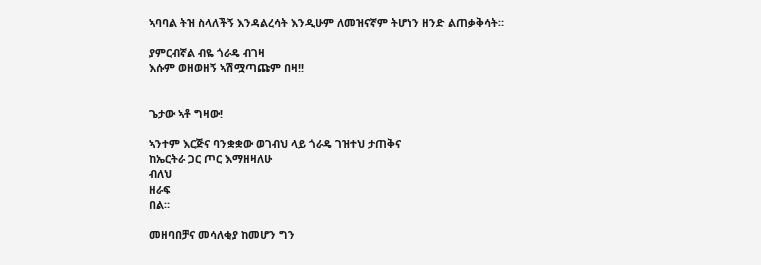ኣባባል ትዝ ስላለችኝ እንዳልረሳት እንዲሁም ለመዝናኛም ትሆነን ዘንድ ልጠቃቅሳት።

ያምርብኛል ብዬ ጎራዴ ብገዛ
እሱም ወዘወዘኝ ኣሽሟጣጩም በዛ!!


ጌታው ኣቶ ግዛው!

ኣንተም እርጅና ባንቋቋው ወገብህ ላይ ጎራዴ ገዝተህ ታጠቅና
ከኤርትራ ጋር ጦር እማዘዛለሁ
ብለህ
ዘራፍ
በል።

መዘባበቻና መሳለቂያ ከመሆን ግን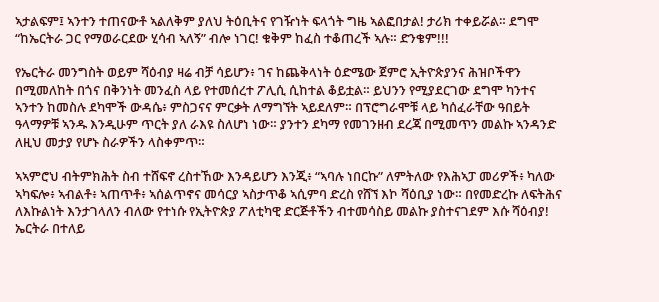ኣታልፍም፤ ኣንተን ተጠናውቶ ኣልለቅም ያለህ ትዕቢትና የገዥነት ፍላጎት ግዜ ኣልፎበታል! ታሪክ ተቀይሯል። ደግሞ “ከኤርትራ ጋር የማወራርደው ሂሳብ ኣለኝ” ብሎ ነገር! ቁቅም ከፈስ ተቆጠረች ኣሉ። ድንቄም!!!

የኤርትራ መንግስት ወይም ሻዕብያ ዛሬ ብቻ ሳይሆን፥ ገና ከጨቅላነት ዕድሜው ጀምሮ ኢትዮጵያንና ሕዝቦችዋን በሚመለከት በጎና በቅንነት መንፈስ ላይ የተመሰረተ ፖሊሲ ሲከተል ቆይቷል። ይህንን የሚያደርገው ደግሞ ካንተና ኣንተን ከመስሉ ደካሞች ውዳሴ፥ ምስጋናና ምርቃት ለማግኘት ኣይደለም። በፕሮግራሞቹ ላይ ካሰፈራቸው ዓበይት ዓላማዎቹ ኣንዱ እንዲሁም ጥርት ያለ ራእዩ ስለሆነ ነው። ያንተን ደካማ የመገንዘብ ደረጃ በሚመጥን መልኩ ኣንዳንድ ለዚህ መታያ የሆኑ ስራዎችን ላስቀምጥ።

ኣኣምሮህ ብትምክሕት ስብ ተሸፍኖ ረስተኸው እንዳይሆን እንጂ፥ “ኣባሉ ነበርኩ” ለምትለው የእሕኣፓ መሪዎች፥ ካለው ኣካፍሎ፥ ኣብልቶ፥ ኣጠጥቶ፥ ኣሰልጥኖና መሳርያ ኣስታጥቆ ኣሲምባ ድረስ የሸኘ እኮ ሻዕቢያ ነው። በየመድረኩ ለፍትሕና ለእኩልነት እንታገላለን ብለው የተነሱ የኢትዮጵያ ፖለቲካዊ ድርጅቶችን ብተመሳስይ መልኩ ያስተናገደም እሱ ሻዕብያ! ኤርትራ በተለይ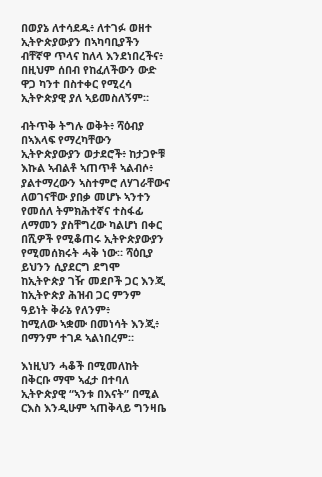በወያኔ ለተሳደዱ፥ ለተገፉ ወዘተ ኢትዮጵያውያን በኣካባቢያችን ብቸኛዋ ጥላና ከለላ እንደነበረችና፥ በዚህም ሰበብ የከፈለችውን ውድ ዋጋ ካንተ በስተቀር የሚረሳ ኢትዮጵያዊ ያለ ኣይመስለኝም።

ብትጥቅ ትግሉ ወቅት፥ ሻዕብያ በኣእላፍ የማረካቸውን ኢትዮጵያውያን ወታደሮች፥ ከታጋዮቹ እኩል ኣብልቶ ኣጠጥቶ ኣልብሶ፥ ያልተማረውን ኣስተምሮ ለሃገራቸውና ለወገናቸው ያበቃ መሆኑ ኣንተን የመሰለ ትምክሕተኛና ተስፋፊ ለማመን ያስቸግረው ካልሆነ በቀር በሺዎች የሚቆጠሩ ኢትዮጵያውያን የሚመሰክሩት ሓቅ ነው። ሻዕቢያ ይህንን ሲያደርግ ደግሞ
ከኢትዮጵያ ገዥ መደቦች ጋር እንጂ ከኢትዮጵያ ሕዝብ ጋር ምንም ዓይነት ቅራኔ የለንም፥
ከሚለው ኣቋሙ በመነሳት እንጂ፥ በማንም ተገዶ ኣልነበረም።

እነዚህን ሓቆች በሚመለከት በቅርቡ ማሞ ኣፈታ በተባለ ኢትዮጵያዊ “ኣንቱ በእናት” በሚል ርእስ እንዲሁም ኣጠቅላይ ግንዛቤ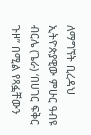ለማግኘት ቢረዳህ ኢትዮጵያዊው ምሁር ዓብዩ ብርሌ (ጌራ) ‘በሀገር ፍቅር ጉዞ” በሚል የጻፏቸውን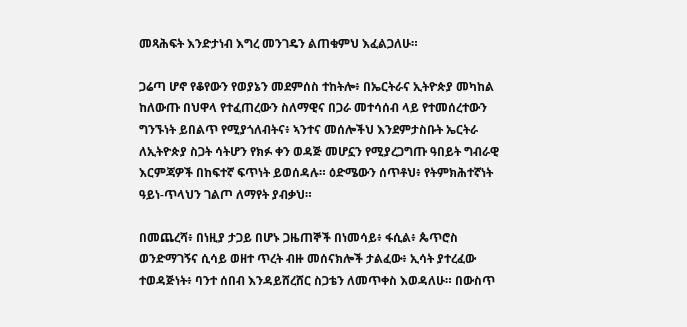መጻሕፍት እንድታነብ እግረ መንገዴን ልጠቁምህ እፈልጋለሁ።

ጋሬጣ ሆኖ የቆየውን የወያኔን መደምሰስ ተከትሎ፥ በኤርትራና ኢትዮጵያ መካከል ከለውጡ በህዋላ የተፈጠረውን ስለማዊና በጋራ መተሳሰብ ላይ የተመሰረተውን ግንኙነት ይበልጥ የሚያጎለብትና፥ ኣንተና መሰሎችህ እንደምታስቡት ኤርትራ ለኢትዮጵያ ስጋት ሳትሆን የክፉ ቀን ወዳጅ መሆኗን የሚያረጋግጡ ዓበይት ግብራዊ እርምጃዎች በከፍተኛ ፍጥነት ይወሰዳሉ። ዕድሜውን ሰጥቶህ፥ የትምክሕተኛነት ዓይነ-ጥላህን ገልጦ ለማየት ያብቃህ።

በመጨረሻ፥ በነዚያ ታጋይ በሆኑ ጋዜጠኞች በነመሳይ፥ ፋሲል፥ ጴጥሮስ ወንድማገኝና ሲሳይ ወዘተ ጥረት ብዙ መሰናክሎች ታልፈው፥ ኢሳት ያተረፈው ተወዳጅነት፥ ባንተ ሰበብ እንዳይሸረሸር ስጋቴን ለመጥቀስ እወዳለሁ። በውስጥ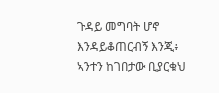ጉዳይ መግባት ሆኖ እንዳይቆጠርብኝ እንጂ፥ ኣንተን ከገበታው ቢያርቁህ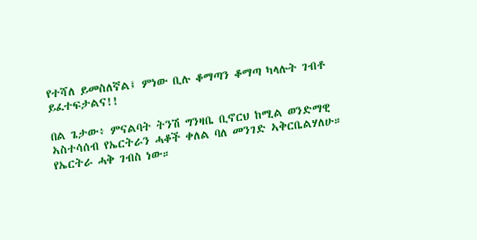የተሻለ ይመስለኛል፤ ምነው ቢሉ ቆማጣን ቆማጣ ካላሉት ገብቶ ይፈተፍታልና!!

በል ጌታው፥ ምናልባት ትንሽ ግንዛቤ ቢኖርህ ከሚል ወንድማዊ ኣስተሳሰብ የኤርትራን ሓቆች ቀለል ባለ መንገድ ኣቅርቤልሃለሁ። የኤርትራ ሓቅ ገብስ ነው።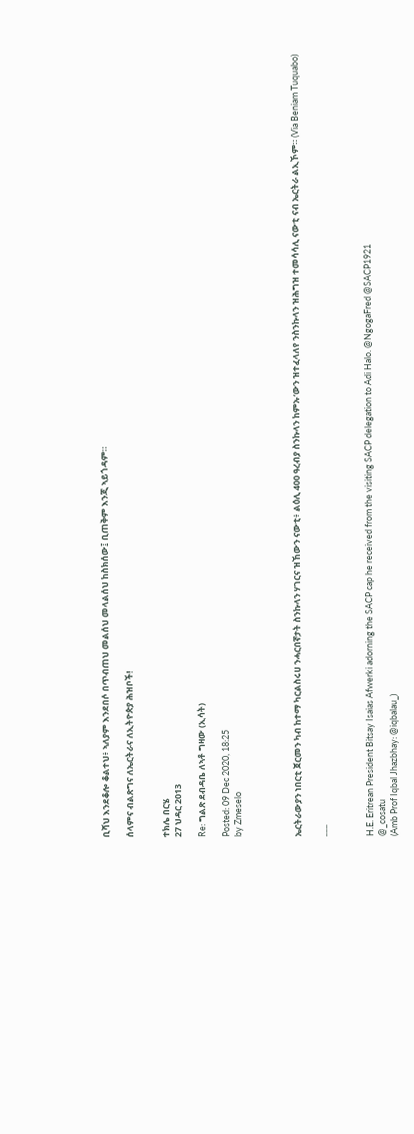ቢሻህ እንደቆሎ ቆልተህ፥ ኣለያም እንደበሶ በጥብጠህ መልሰህ መላልሰህ ከስክሰው፤ ቢጠቅም እንጂ ኣይጎዳም።

ሰላምና ብልጽግና ለኤርትራና ለኢትዮጵያ ሕዝቦች!


ተክሌ በርሄ
27 ህዳር 2013

Re: ግልጽ ደብዳቤ ለኣቶ ግዛው (ኢሳት)

Posted: 09 Dec 2020, 18:25
by Zmeselo




ኤርትራውያን ነበርቲ ጀርመን ካብ ከተማ ካርልስሩሀ ንሓርበኛታት ስንኩላን ሃገርና ዝኸውን ናውቲ፥ ልዕሊ 400 ዓረብያ ስንኩላን ከምኡ‘ውን ዝተፈላለየ ንስንኩላን ዝሕግዝ ተመሳሳሊ ናውቲ ናብ ኤርትራ ልኢኾም። (Via Beniam Tuquabo)

___



H.E. Eritrean President Bitsay Isaias Afwerki adorning the SACP cap he received from the visiting SACP delegation to Adi Halo. @NgogaFred @SACP1921
@_cosatu
(Amb Prof Iqbal Jhazbhay: @iqbalau_)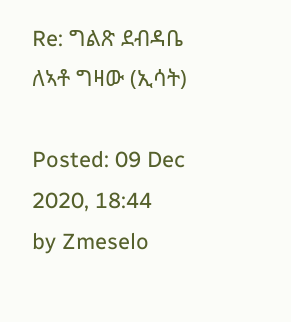Re: ግልጽ ደብዳቤ ለኣቶ ግዛው (ኢሳት)

Posted: 09 Dec 2020, 18:44
by Zmeselo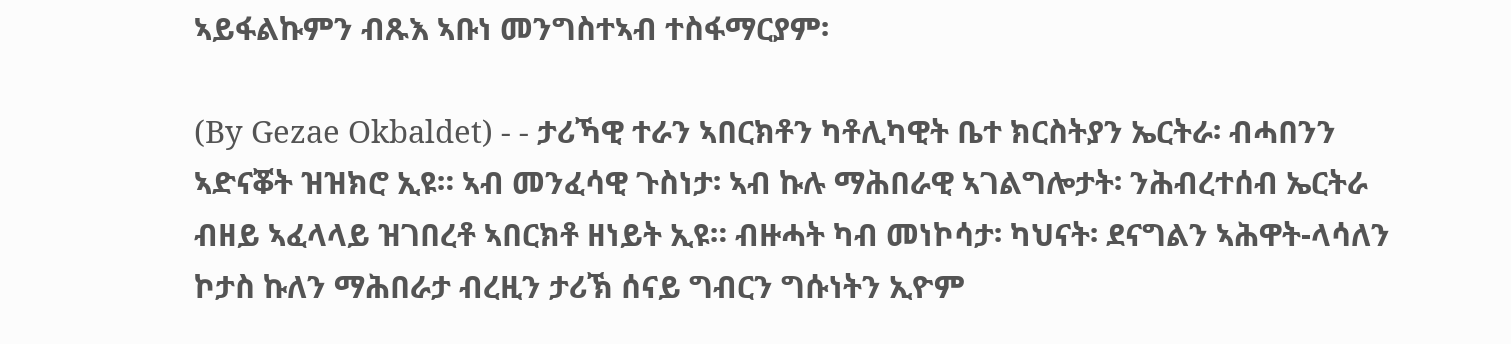ኣይፋልኩምን ብጹእ ኣቡነ መንግስተኣብ ተስፋማርያም፡

(By Gezae Okbaldet) - - ታሪኻዊ ተራን ኣበርክቶን ካቶሊካዊት ቤተ ክርስትያን ኤርትራ፡ ብሓበንን ኣድናቖት ዝዝክሮ ኢዩ። ኣብ መንፈሳዊ ጉስነታ፡ ኣብ ኩሉ ማሕበራዊ ኣገልግሎታት፡ ንሕብረተሰብ ኤርትራ ብዘይ ኣፈላላይ ዝገበረቶ ኣበርክቶ ዘነይት ኢዩ። ብዙሓት ካብ መነኮሳታ፡ ካህናት፡ ደናግልን ኣሕዋት-ላሳለን ኮታስ ኩለን ማሕበራታ ብረዚን ታሪኽ ሰናይ ግብርን ግሱነትን ኢዮም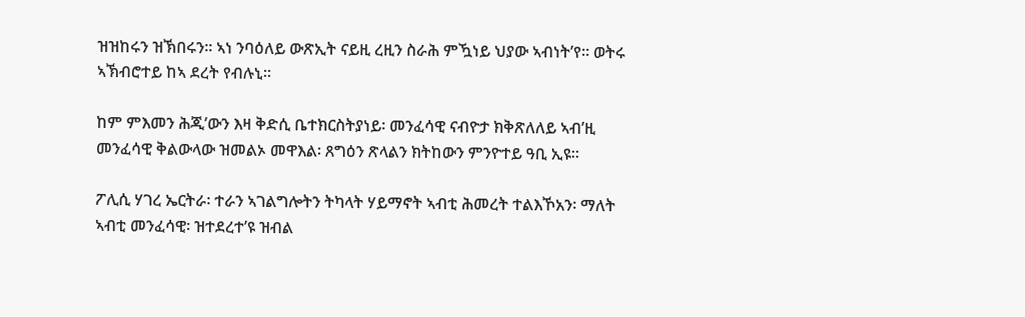ዝዝከሩን ዝኽበሩን። ኣነ ንባዕለይ ውጽኢት ናይዚ ረዚን ስራሕ ምዃነይ ህያው ኣብነት’የ። ወትሩ ኣኽብሮተይ ከኣ ደረት የብሉኒ።

ከም ምእመን ሕጂ’ውን እዛ ቅድሲ ቤተክርስትያነይ፡ መንፈሳዊ ናብዮታ ክቅጽለለይ ኣብ’ዚ መንፈሳዊ ቅልውላው ዝመልኦ መዋእል፡ ጸግዕን ጽላልን ክትከውን ምንዮተይ ዓቢ ኢዩ።

ፖሊሲ ሃገረ ኤርትራ፡ ተራን ኣገልግሎትን ትካላት ሃይማኖት ኣብቲ ሕመረት ተልእኾአን፡ ማለት ኣብቲ መንፈሳዊ፡ ዝተደረተ’ዩ ዝብል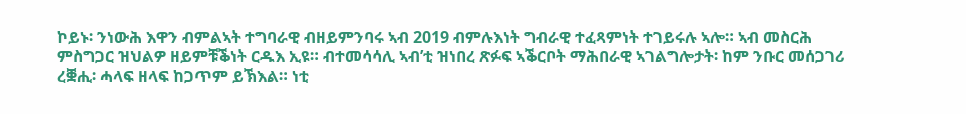ኮይኑ፡ ንነውሕ እዋን ብምልኣት ተግባራዊ ብዘይምንባሩ ኣብ 2019 ብምሉእነት ግብራዊ ተፈጻምነት ተገይሩሉ ኣሎ። ኣብ መስርሕ ምስግጋር ዝህልዎ ዘይምቹቕነት ርዱእ ኢዩ። ብተመሳሳሊ ኣብ’ቲ ዝነበረ ጽፉፍ ኣቕርቦት ማሕበራዊ ኣገልግሎታት፡ ከም ንቡር መሰጋገሪ ረቛሒ፡ ሓላፍ ዘላፍ ከጋጥም ይኽእል። ነቲ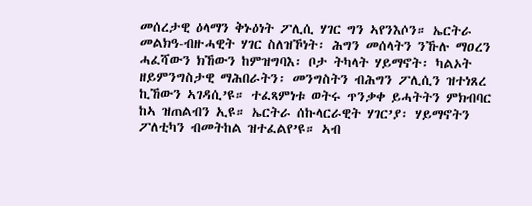መሰረታዊ ዕላማን ቅኑዕነት ፖሊሲ ሃገር ግን ኣየንእሶን። ኤርትራ መልክዓ-ብዙሓዊት ሃገር ስለዝኾነት፡ ሕግን መሰላትን ንኹሉ ማዐረን ሓፈሻውን ክኸውን ከምዝግባእ፡ ቦታ ትካላት ሃይማኖት፡ ካልኦት ዘይምንግስታዊ ማሕበራትን፡ መንግስትን ብሕግን ፖሊሲን ዝተነጸረ ኪኸውን ኣገዳሲ’ዩ። ተፈጻምነቱ ወትሩ ጥንቃቀ ይሓትትን ምክብባር ከኣ ዝጠልብን ኢዩ። ኤርትራ ሰኩላርራዊት ሃገር’ያ፡ ሃይማኖትን ፖለቲካን ብመትከል ዝተፈልየ’ዩ። ኣብ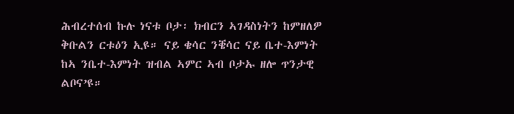ሕብረተሰብ ኩሉ ነናቱ ቦታ፡ ክብርን ኣገዳስነትን ከምዘለዎ ቅቡልን ርቱዕን ኢዩ። ናይ ቄሳር ንቔሳር ናይ ቤተ-እምነት ከኣ ንቤተ-እምነት ዝብል ኣምር ኣብ ቦታኡ ዘሎ ጥንታዊ ልቦና’ዩ።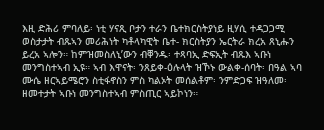እዚ ድሕሪ ምባለይ፡ ነቲ ሃናጺ ቦታን ተራን ቤተክርስትያነይ ዚሃሲ ተዳጋጋሚ ወስታታት ብጹኣን መሪሕነት ካቶላካዊት ቤተ- ክርስትያን ኤርትራ ክረአ ጸኒሑን ይረአ ኣሎን። ከምዝመስለኒ’ውን ብቐንዱ፡ ተጻባኢ ድፍኢት ብጹእ ኣቡነ መንግስተኣብ ኢዩ። ኣብ እዋናት፡ ንጸይቀ-ዕሉላት ዝኾኑ ውልቀ-ሰባት፡ በዓል ኣባ ሙሴ ዘርኣይሜሮን ስቲፋኖስን ምስ ካልኦት መሰልቶም፡ ንምድጋፍ ዝዓለመ፡ ዘመተታት ኣቡነ መንግስተኣብ ምስጢር ኣይኮነን።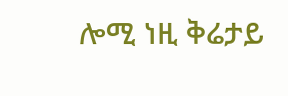ሎሚ ነዚ ቅሬታይ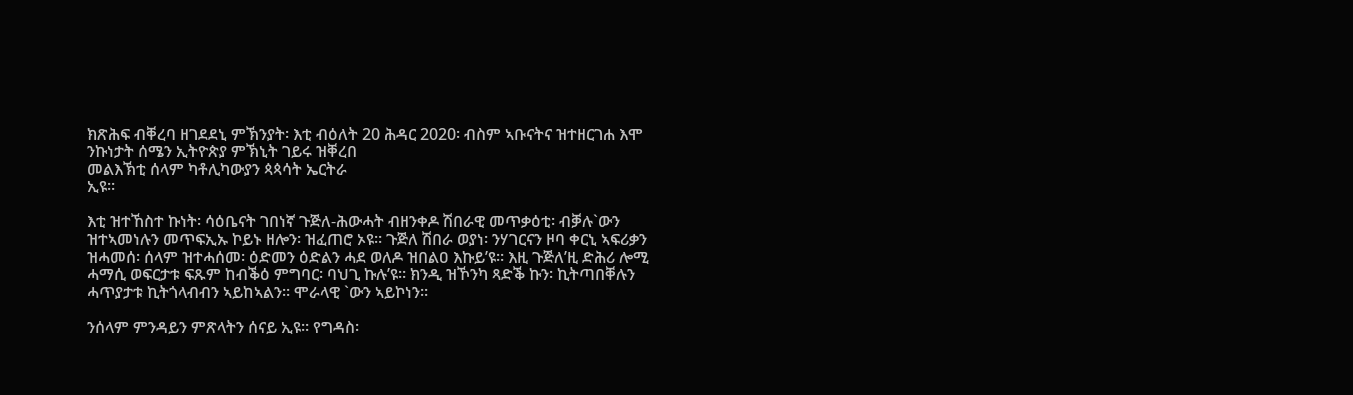ክጽሕፍ ብቐረባ ዘገደደኒ ምኽንያት፡ እቲ ብዕለት 20 ሕዳር 2020፡ ብስም ኣቡናትና ዝተዘርገሐ እሞ ንኩነታት ሰሜን ኢትዮጵያ ምኽኒት ገይሩ ዝቐረበ
መልእኽቲ ሰላም ካቶሊካውያን ጳጳሳት ኤርትራ
ኢዩ።

እቲ ዝተኸስተ ኩነት፡ ሳዕቤናት ገበነኛ ጉጅለ-ሕውሓት ብዘንቀዶ ሽበራዊ መጥቃዕቲ፡ ብቓሉ`ውን ዝተኣመነሉን መጥፍኢኡ ኮይኑ ዘሎን፡ ዝፈጠሮ ኦዩ። ጉጅለ ሽበራ ወያነ፡ ንሃገርናን ዞባ ቀርኒ ኣፍሪቃን ዝሓመሰ፡ ሰላም ዝተሓሰመ፡ ዕድመን ዕድልን ሓደ ወለዶ ዝበልዐ እኩይ’ዩ። እዚ ጉጅለ’ዚ ድሕሪ ሎሚ ሓማሲ ወፍርታቱ ፍጹም ከብቕዕ ምግባር፡ ባህጊ ኩሉ’ዩ። ክንዲ ዝኾንካ ጻድቕ ኩን፡ ኪትጣበቐሉን ሓጥያታቱ ኪትጎላብብን ኣይከኣልን። ሞራላዊ `ውን ኣይኮነን።

ንሰላም ምንዳይን ምጽላትን ሰናይ ኢዩ። የግዳስ፡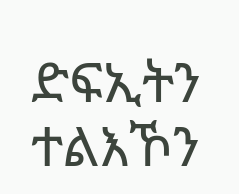ድፍኢትን ተልእኾን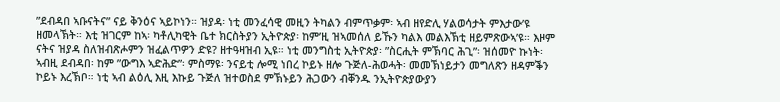”ደብዳበ ኣቡናትና” ናይ ቅንዕና ኣይኮነን። ዝያዳ፡ ነቲ መንፈሳዊ መዚን ትካልን ብምጥቃም፡ ኣብ ዘየድሊ ሃልወሳታት ምእታው’ዩ ዘመላኽት። እቲ ዝገርም ከኣ፡ ካቶሊካዊት ቤተ ክርስትያን ኢትዮጵያ፡ ከም’ዚ ዝኣመሰለ ይኹን ካልእ መልእኽቲ ዘይምጽውኣ’ዩ። እዞም ናትና ዝያዳ ስለዝብጽሖምን ዝፈልጥዎን ድዩ? ዘተዓዛዝብ ኢዩ። ነቲ መንግስቲ ኢትዮጵያ፡ ”ስርሒት ምኽባር ሕጊ”፡ ዝሰመዮ ኩነት፡ ኣብዚ ደብዳበ፡ ከም ”ውግእ ኣድሕድ”፡ ምስማዩ፡ ንናይቲ ሎሚ ነበረ ኮይኑ ዘሎ ጉጅለ-ሕወሓት፡ መመኽነይታን መግለጽን ዘዳምቕን ኮይኑ እረኽቦ። ነቲ ኣብ ልዕሊ እዚ እኩይ ጉጅለ ዝተወስደ ምኽኑይን ሕጋውን ብቐንዱ ንኢትዮጵያውያን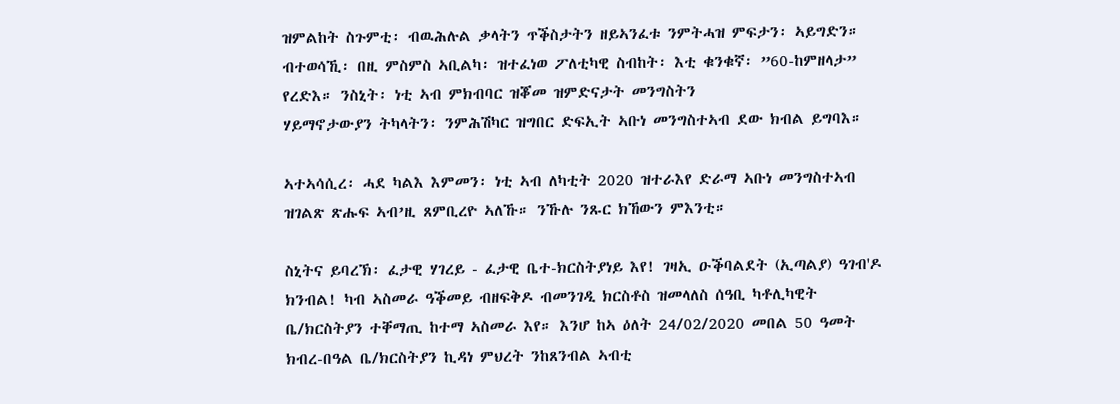ዝምልከት ስጉምቲ፡ ብዉሕሉል ቃላትን ጥቕስታትን ዘይኣንፈቱ ንምትሓዝ ምፍታን፡ ኣይግድን። ብተወሳኺ፡ በዚ ምስምስ ኣቢልካ፡ ዝተፈነወ ፖለቲካዊ ስብከት፡ እቲ ቁንቁኛ፡ ”60-ከምዘላታ” የረድእ። ንስኒት፡ ነቲ ኣብ ምክብባር ዝቖመ ዝምድናታት መንግስትን
ሃይማኖታውያን ትካላትን፡ ንምሕሽካር ዝግበር ድፍኢት ኣቡነ መንግስተኣብ ደው ክብል ይግባእ።

ኣተኣሳሲረ፡ ሓደ ካልእ እምመን፡ ነቲ ኣብ ለካቲት 2020 ዝተራእየ ድራማ ኣቡነ መንግስተኣብ ዝገልጽ ጽሑፍ ኣብ’ዚ ጸምቢረዮ ኣለኹ። ንኹሉ ንጹር ክኸውን ምእንቲ።

ስኒትና ይባረኽ፡ ፈታዊ ሃገረይ - ፈታዊ ቤተ-ክርስትያነይ እየ! ገዛኢ ዑቕባልደት (ኢጣልያ) ዓገብ'ዶ ክንብል! ካብ ኣስመራ ዓቕመይ ብዘፍቅዶ ብመንገዲ ክርስቶስ ዝመላለስ ሰዓቢ ካቶሊካዊት ቤ/ክርስትያን ተቐማጢ ከተማ ኣስመራ እየ። እንሆ ከኣ ዕለት 24/02/2020 መበል 50 ዓመት ክብረ-በዓል ቤ/ክርስትያን ኪዳነ ምህረት ንከጸንብል ኣብቲ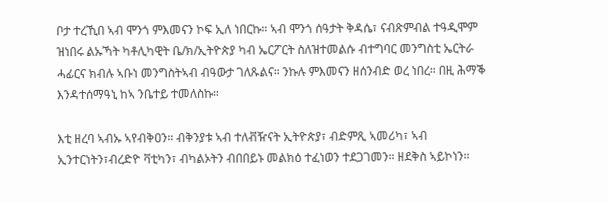ቦታ ተረኺበ ኣብ ሞንጎ ምእመናን ኮፍ ኢለ ነበርኩ። ኣብ ሞንጎ ሰዓታት ቅዳሴ፣ ናብጽምብል ተዓዲሞም ዝነበሩ ልኡኻት ካቶሊካዊት ቤ/ክ/ኢትዮጵያ ካብ ኤርፖርት ስለዝተመልሱ ብተግባር መንግስቲ ኤርትራ ሓፊርና ክብሉ ኣቡነ መንግስትኣብ ብዓውታ ገለጹልና። ንኩሉ ምእመናን ዘሰንብድ ወረ ነበረ። በዚ ሕማቕ እንዳተሰማዓኒ ከኣ ንቤተይ ተመለስኩ።

እቲ ዘረባ ኣብኡ ኣየብቅዐን። ብቅንያቱ ኣብ ተለቭዥናት ኢትዮጵያ፣ ብድምጺ ኣመሪካ፣ ኣብ ኢንተርነትን፣ብረድዮ ቫቲካን፣ ብካልኦትን ብበበይኑ መልክዕ ተፈነወን ተደጋገመን። ዘደቅስ ኣይኮነን።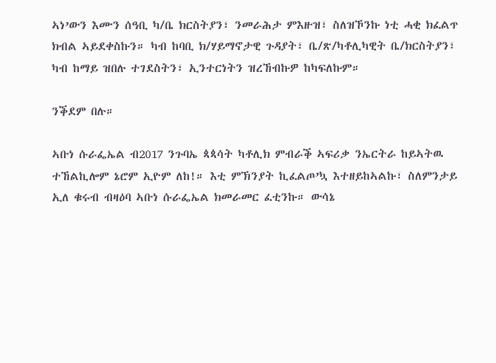ኣነ’ውን እሙን ሰዓቢ ካ/ቤ ክርስትያን፣ ንመራሕታ ምእዙዝ፣ ስለዝኾንኩ ነቲ ሓቂ ክፈልጥ ክብል ኣይደቀስኩን። ካብ ከባቢ ክ/ሃይማኖታዊ ጉዳያት፣ ቤ/ጽ/ካቶሊካዊት ቤ/ክርስትያን፣ ካብ ከማይ ዝበሉ ተገደስትን፣ ኢንተርነትን ዝረኸብኩዎ ከካፍለኩም።

ንቕደም በሉ።

ኣቡነ ሱራፌኤል ብ2017 ንጉባኤ ጳጳሳት ካቶሊክ ምብራቕ ኣፍሪቃ ንኤርትራ ከይኣትዉ ተኸልኪሎም ኔሮም ኢዮም ለከ!። እቲ ምኽንያት ኪፈልጦ’ኳ እተዘይከኣልኩ፣ ስለምንታይ ኢለ ቁሩብ ብዛዕባ ኣቡነ ሱራፌኤል ክመራመር ፈቲንኩ። ውሳኔ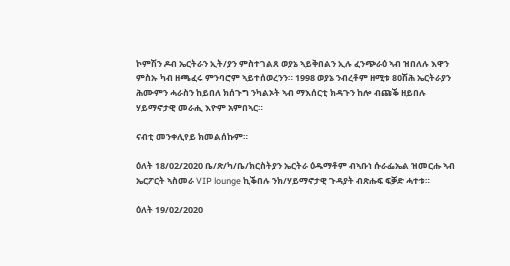ኮምሽን ዶብ ኤርትራን ኢት/ያን ምስተገልጸ ወያኔ ኣይቅበልን ኢሉ ፈንጭራዕ ኣብ ዝበለሉ እዋን ምስኡ ካብ ዘጫፈሩ ምንባሮም ኣይተሰወረንን። 1998 ወያኔ ንብረቶም ዘሚቱ 80ሽሕ ኤርትራያን ሕሙምን ሓራስን ከይበለ ክሰጉግ ንካልኦት ኣብ ማእሰርቲ ክዳጉን ከሎ ብጩቕ ዘይበሉ ሃይማኖታዊ መራሒ እዮም አምበኣር።

ናብቲ መንቀሊየይ ክመልሰኩም።

ዕለት 18/02/2020 ቤ/ጽ/ካ/ቤ/ክርስትያን ኤርትራ ዕዱማቶም ብኣቡነ ሱራፌኤል ዝመርሑ ኣብ ኤርፖርት ኣስመራ VIP lounge ኪቕበሉ ንክ/ሃይማኖታዊ ጉዳያት ብጽሑፍ ፍቓድ ሓተቱ።

ዕለት 19/02/2020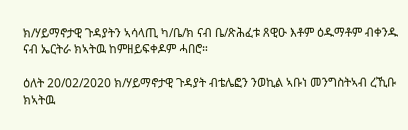ክ/ሃይማኖታዊ ጉዳያትን ኣሳላጢ ካ/ቤ/ክ ናብ ቤ/ጽሕፈቱ ጸዊዑ እቶም ዕዱማቶም ብቀንዱ ናብ ኤርትራ ክኣትዉ ከምዘይፍቀዶም ሓበሮ።

ዕለት 20/02/2020 ክ/ሃይማኖታዊ ጉዳያት ብቴሌፎን ንወኪል ኣቡነ መንግስትኣብ ረኺቡ ክኣትዉ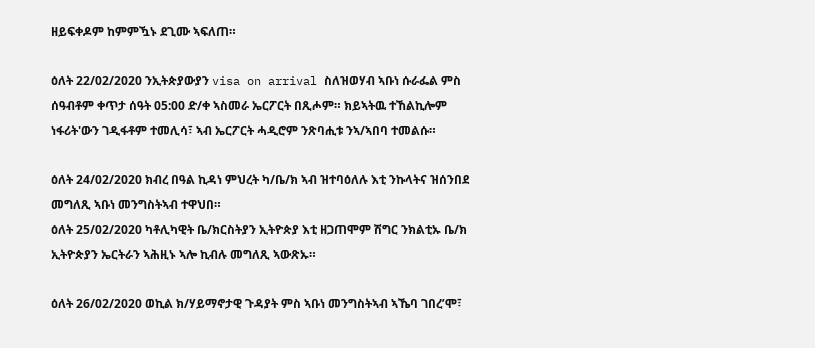ዘይፍቀዶም ከምምዃኑ ደጊሙ ኣፍለጠ።

ዕለት 22/02/2020 ንኢትጵያውያን visa on arrival ስለዝወሃብ ኣቡነ ሱራፌል ምስ ሰዓብቶም ቀጥታ ሰዓት 05:00 ድ/ቀ ኣስመራ ኤርፖርት በጺሖም። ክይኣትዉ ተኸልኪሎም ነፋሪት'ውን ገዲፋቶም ተመሊሳ፣ ኣብ ኤርፖርት ሓዲሮም ንጽባሒቱ ንኣ/ኣበባ ተመልሱ።

ዕለት 24/02/2020 ክብረ በዓል ኪዳነ ምህረት ካ/ቤ/ክ ኣብ ዝተባዕለሉ እቲ ንኩላትና ዝሰንበደ መግለጺ ኣቡነ መንግስትኣብ ተዋህበ።
ዕለት 25/02/2020 ካቶሊካዊት ቤ/ክርስትያን ኢትዮጵያ እቲ ዘጋጠሞም ሽግር ንክልቲኡ ቤ/ክ ኢትዮጵያን ኤርትራን ኣሕዚኑ ኣሎ ኪብሉ መግለጺ ኣውጽኡ።

ዕለት 26/02/2020 ወኪል ክ/ሃይማኖታዊ ጉዳያት ምስ ኣቡነ መንግስትኣብ ኣኼባ ገበረ’ሞ፣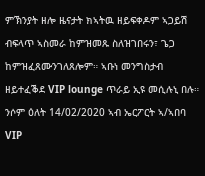ምኽንያት ዘሎ ዜናታት ክኣትዉ ዘይፍቀዶም ኣጋይሽ ብፍላጥ ኣስመራ ከምዝመጹ ስለዝገበሩን፣ ጌጋ ከምዝፈጸሙንገለጸሎም። ኣቡነ መንግስታብ ዘይተፈቕደ VIP lounge ጥራይ ኢዩ መሲሉኒ በሉ። ንሶም ዕለት 14/02/2020 ኣብ ኤርፖርት ኣ/ኣበባ VIP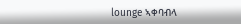lounge ኣቀባብላ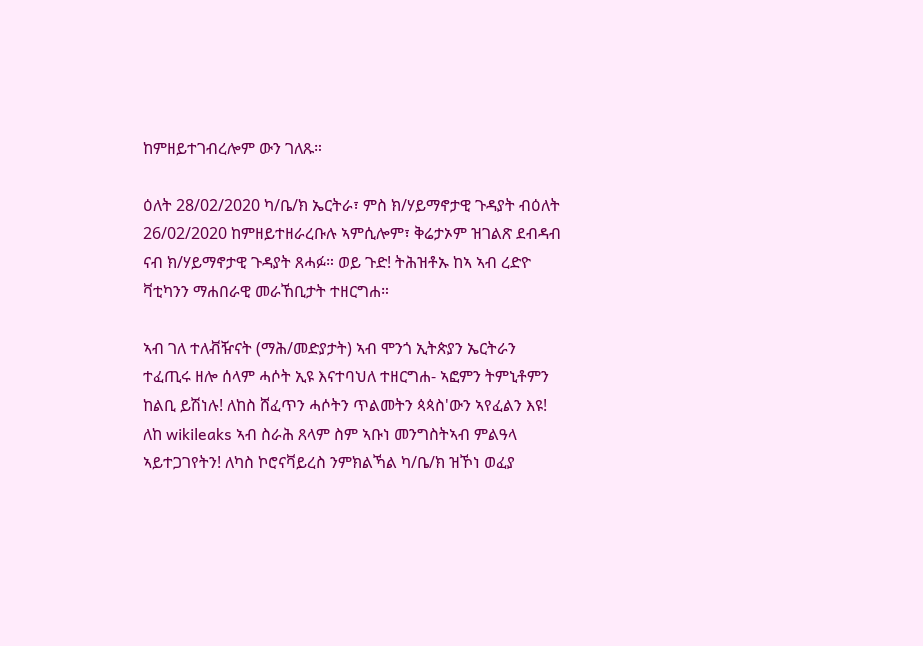ከምዘይተገብረሎም ውን ገለጹ።

ዕለት 28/02/2020 ካ/ቤ/ክ ኤርትራ፣ ምስ ክ/ሃይማኖታዊ ጉዳያት ብዕለት 26/02/2020 ከምዘይተዘራረቡሉ ኣምሲሎም፣ ቅሬታኦም ዝገልጽ ደብዳብ ናብ ክ/ሃይማኖታዊ ጉዳያት ጸሓፉ። ወይ ጉድ! ትሕዝቶኡ ከኣ ኣብ ረድዮ ቫቲካንን ማሐበራዊ መራኸቢታት ተዘርግሐ።

ኣብ ገለ ተለቭዥናት (ማሕ/መድያታት) ኣብ ሞንጎ ኢትጵያን ኤርትራን ተፈጢሩ ዘሎ ሰላም ሓሶት ኢዩ እናተባህለ ተዘርግሐ- ኣፎምን ትምኒቶምን ከልቢ ይሽነሉ! ለከስ ሸፈጥን ሓሶትን ጥልመትን ጳጳስ'ውን ኣየፈልን እዩ! ለከ wikileaks ኣብ ስራሕ ጸላም ስም ኣቡነ መንግስትኣብ ምልዓላ ኣይተጋገየትን! ለካስ ኮሮናቫይረስ ንምክልኻል ካ/ቤ/ክ ዝኾነ ወፈያ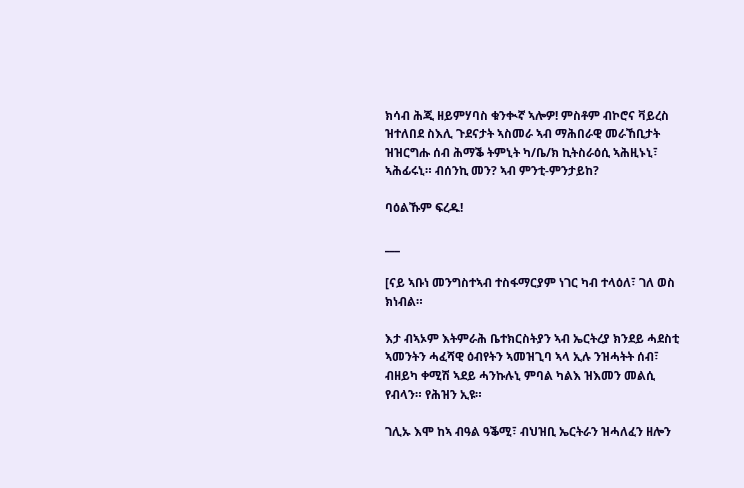ክሳብ ሕጂ ዘይምሃባስ ቁንቊኛ ኣሎዎ! ምስቶም ብኮሮና ቫይረስ ዝተለበደ ስእሊ ጉደናታት ኣስመራ ኣብ ማሕበራዊ መራኸቢታት ዝዝርግሑ ሰብ ሕማቕ ትምኒት ካ/ቤ/ክ ኪትስራዕሲ ኣሕዚኑኒ፣ ኣሕፊሩኒ። ብሰንኪ መን? ኣብ ምንቲ-ምንታይከ?

ባዕልኹም ፍረዱ!

___

[ናይ ኣቡነ መንግስተኣብ ተስፋማርያም ነገር ካብ ተላዕለ፣ ገለ ወስ ክነብል።

እታ ብኣኦም እትምራሕ ቤተክርስትያን ኣብ ኤርትረያ ክንደይ ሓደስቲ ኣመንትን ሓፈሻዊ ዕብየትን ኣመዝጊባ ኣላ ኢሉ ንዝሓትት ሰብ፣ ብዘይካ ቀሚሽ ኣደይ ሓንኩሉኒ ምባል ካልእ ዝእመን መልሲ የብላን። የሕዝን ኢዩ።

ገሊኡ እሞ ከኣ ብዓል ዓቕሚ፣ ብህዝቢ ኤርትራን ዝሓለፈን ዘሎን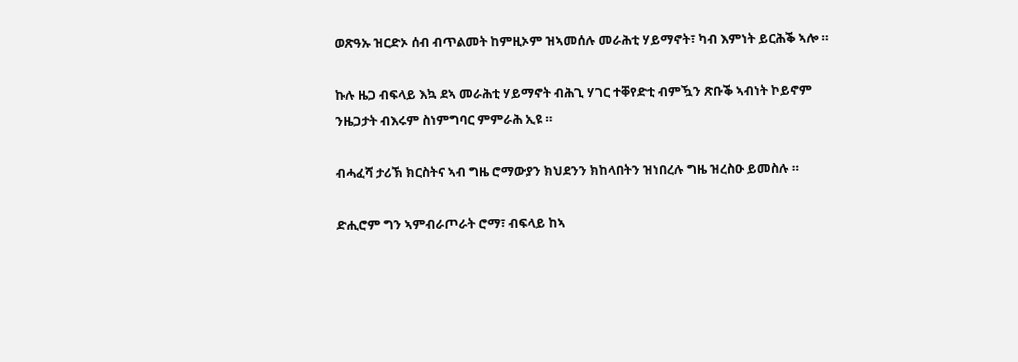ወጽዓኡ ዝርድኦ ሰብ ብጥልመት ከምዚኦም ዝኣመሰሉ መራሕቲ ሃይማኖት፣ ካብ እምነት ይርሕቕ ኣሎ ።

ኩሉ ዜጋ ብፍላይ እኳ ደኣ መራሕቲ ሃይማኖት ብሕጊ ሃገር ተቐየድቲ ብምዃን ጽቡቕ ኣብነት ኮይኖም ንዜጋታት ብእሩም ስነምግባር ምምራሕ ኢዩ ።

ብሓፈሻ ታሪኽ ክርስትና ኣብ ግዜ ሮማውያን ክህደንን ክከላበትን ዝነበረሉ ግዜ ዝረስዑ ይመስሉ ።

ድሒሮም ግን ኣምብራጦራት ሮማ፣ ብፍላይ ከኣ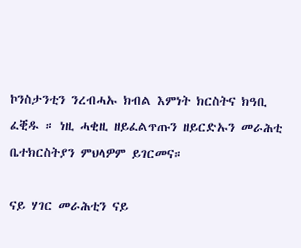ኮንስታንቲን ንረብሓኡ ክብል እምነት ክርስትና ክዓቢ ፈቒዱ ። ነዚ ሓቂዚ ዘይፈልጥጡን ዘይርድኡን መራሕቲ ቤተክርስትያን ምህላዎም ይገርመና።

ናይ ሃገር መራሕቲን ናይ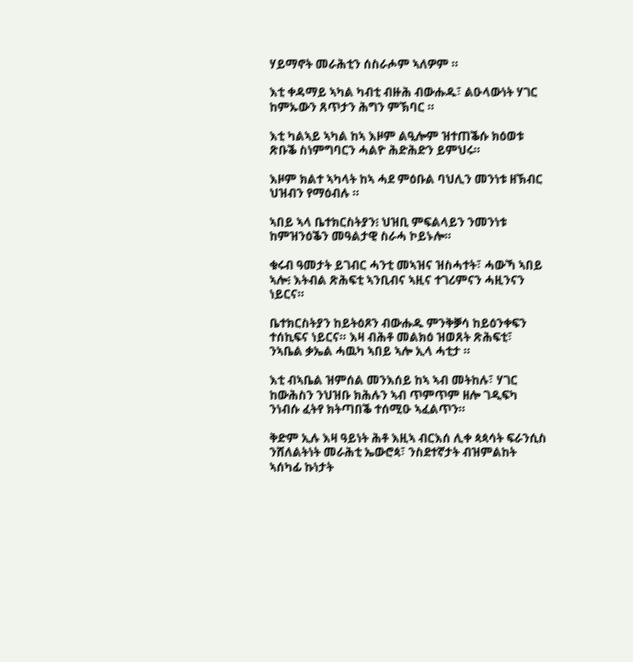ሃይማኖት መራሕቲን ሰስራሖም ኣለዎም ።

እቲ ቀዳማይ ኣካል ካብቲ ብዙሕ ብውሑዱ፣ ልዑላውነት ሃገር ከምኡውን ጸጥታን ሕግን ምኽባር ።

እቲ ካልኣይ ኣካል ከኣ እዞም ልዒሎም ዝተጠቕሱ ክዕወቱ ጽቡቕ ስነምግባርን ሓልዮ ሕድሕድን ይምህሩ።

እዞም ክልተ ኣካላት ከኣ ሓደ ምዕቡል ባህሊን መንነቱ ዘኽብር ህዝብን የማዕብሉ ።

ኣበይ ኣላ ቤተክርስትያን፧ ህዝቢ ምፍልላይን ንመንነቱ ከምዝንዕቕን መዓልታዊ ስራሓ ኮይኑሎ።

ቁሩብ ዓመታት ይገብር ሓንቲ መኣዝና ዝስሓተት፣ ሓውኻ ኣበይ ኣሎ፧ እትብል ጽሕፍቲ ኣንቢብና ኣዚና ተገሪምናን ሓዚንናን ነይርና።

ቤተክርስትያን ከይትዕጾን ብውሑዱ ምንቅቓሳ ከይዕንቀፍን ተሰኪፍና ነይርና። እዛ ብሕቶ መልክዕ ዝወጸት ጽሕፍቲ፣ ንኣቤል ቃኤል ሓዉካ ኣበይ ኣሎ ኢላ ሓቲታ ።

እቲ ብኣቤል ዝምሰል መንእሰይ ከኣ ኣብ መትከሉ፣ ሃገር ከውሕስን ንህዝቡ ክሕሉን ኣብ ጥምጥም ዘሎ ገዲፍካ ንነብሱ ፈትየ ክትጣበቕ ተሰሚዑ ኣፈልጥን።

ቅድም ኢሉ እዛ ዓይነት ሕቶ እዚኣ ብርእሰ ሊቀ ጳጳሳት ፍራንሲስ ንሸለልትነት መራሕቲ ኤውሮጳ፣ ንስደተኛታት ብዝምልከት ኣሰካፊ ኩነታት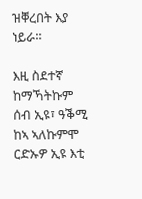ዝቐረበት እያ ነይራ።

እዚ ስደተኛ ከማኻትኩም ሰብ ኢዩ፣ ዓቕሚ ከኣ ኣለኩምሞ ርድኡዎ ኢዩ እቲ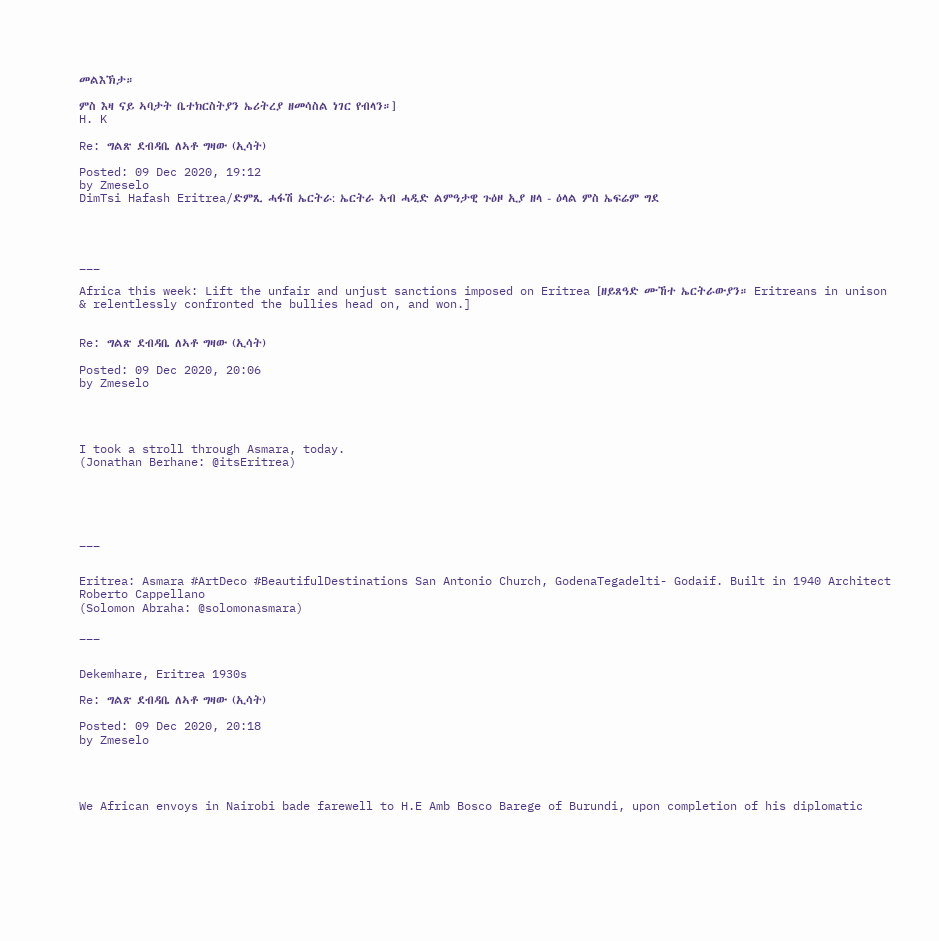መልእኽታ።

ምስ እዛ ናይ ኣባታት ቤተክርስትያን ኤሪትረያ ዘመሳስል ነገር የብላን።]
H. K

Re: ግልጽ ደብዳቤ ለኣቶ ግዛው (ኢሳት)

Posted: 09 Dec 2020, 19:12
by Zmeselo
DimTsi Hafash Eritrea/ድምጺ ሓፋሽ ኤርትራ: ኤርትራ ኣብ ሓዲድ ልምዓታዊ ጉዕዞ ኢያ ዘላ - ዕላል ምስ ኤፍሬም ግደ




___

Africa this week: Lift the unfair and unjust sanctions imposed on Eritrea [ዘይጸዓድ ሙኸተ ኤርትራውያን። Eritreans in unison & relentlessly confronted the bullies head on, and won.]


Re: ግልጽ ደብዳቤ ለኣቶ ግዛው (ኢሳት)

Posted: 09 Dec 2020, 20:06
by Zmeselo




I took a stroll through Asmara, today.
(Jonathan Berhane: @itsEritrea)





___


Eritrea: Asmara #ArtDeco #BeautifulDestinations San Antonio Church, GodenaTegadelti- Godaif. Built in 1940 Architect Roberto Cappellano
(Solomon Abraha: @solomonasmara)

___


Dekemhare, Eritrea 1930s

Re: ግልጽ ደብዳቤ ለኣቶ ግዛው (ኢሳት)

Posted: 09 Dec 2020, 20:18
by Zmeselo




We African envoys in Nairobi bade farewell to H.E Amb Bosco Barege of Burundi, upon completion of his diplomatic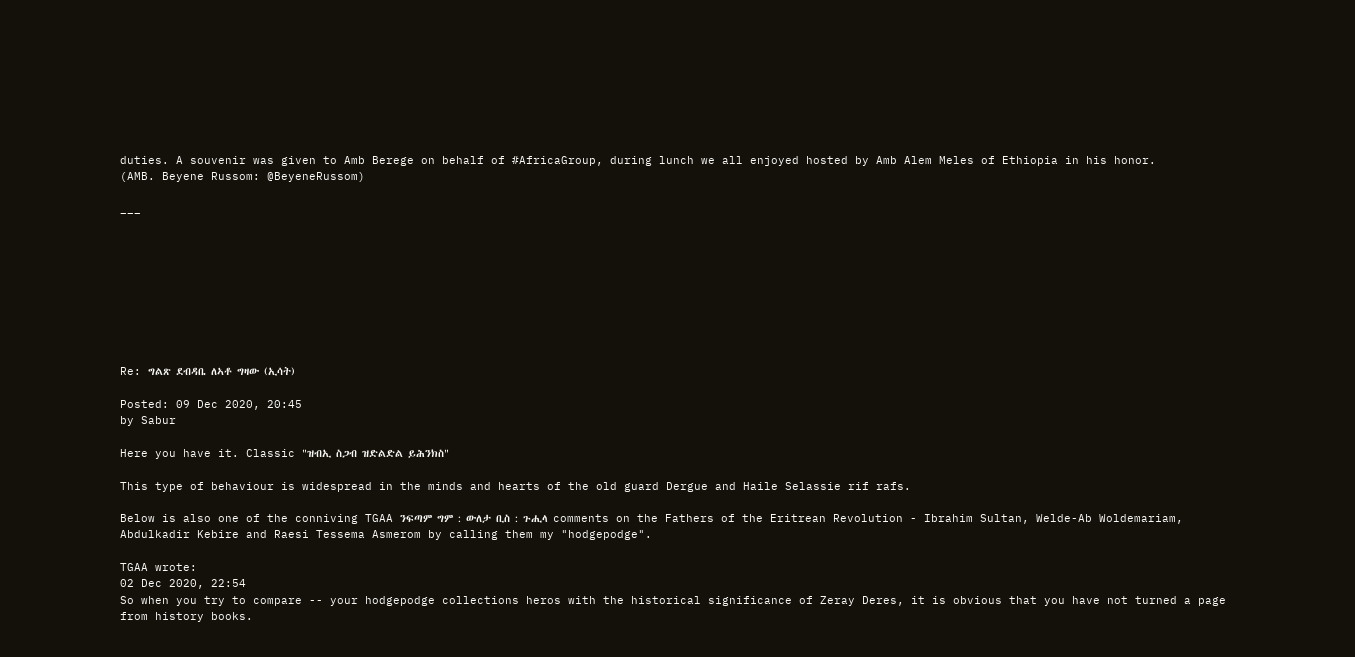duties. A souvenir was given to Amb Berege on behalf of #AfricaGroup, during lunch we all enjoyed hosted by Amb Alem Meles of Ethiopia in his honor.
(AMB. Beyene Russom: @BeyeneRussom)

___









Re: ግልጽ ደብዳቤ ለኣቶ ግዛው (ኢሳት)

Posted: 09 Dec 2020, 20:45
by Sabur

Here you have it. Classic "ዝብኢ ስጋብ ዝድልድል ይሕንክስ"

This type of behaviour is widespread in the minds and hearts of the old guard Dergue and Haile Selassie rif rafs.

Below is also one of the conniving TGAA ንፍጣም ግም : ውለታ ቢስ : ጉሒላ comments on the Fathers of the Eritrean Revolution - Ibrahim Sultan, Welde-Ab Woldemariam, Abdulkadir Kebire and Raesi Tessema Asmerom by calling them my "hodgepodge".

TGAA wrote:
02 Dec 2020, 22:54
So when you try to compare -- your hodgepodge collections heros with the historical significance of Zeray Deres, it is obvious that you have not turned a page from history books.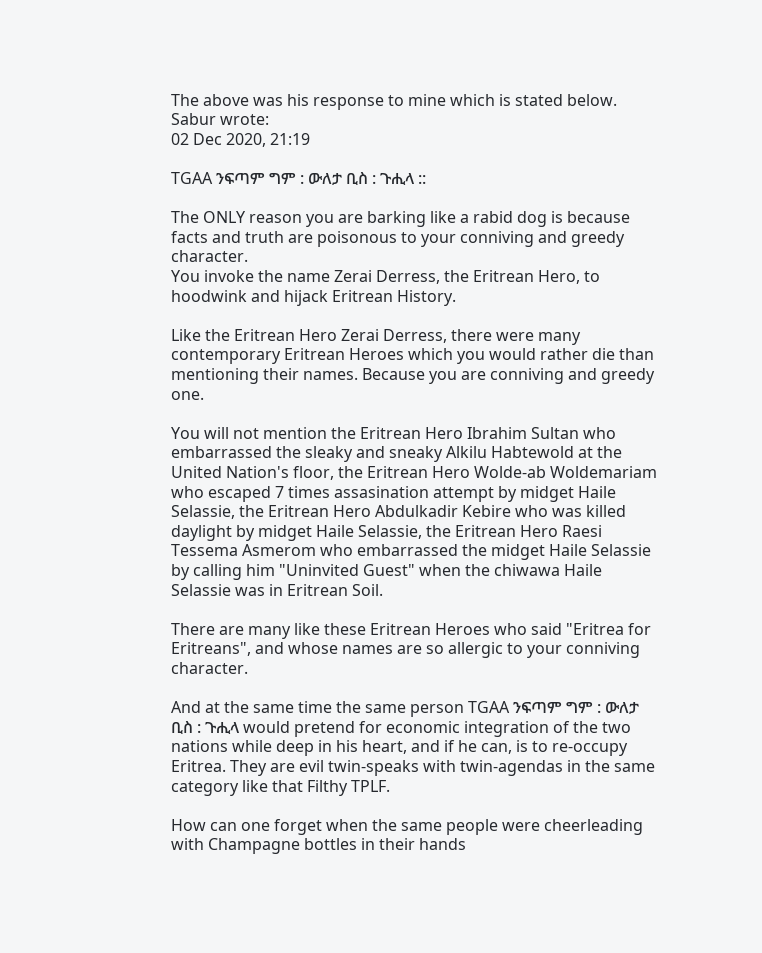The above was his response to mine which is stated below.
Sabur wrote:
02 Dec 2020, 21:19

TGAA ንፍጣም ግም : ውለታ ቢስ : ጉሒላ ::

The ONLY reason you are barking like a rabid dog is because facts and truth are poisonous to your conniving and greedy character.
You invoke the name Zerai Derress, the Eritrean Hero, to hoodwink and hijack Eritrean History.

Like the Eritrean Hero Zerai Derress, there were many contemporary Eritrean Heroes which you would rather die than mentioning their names. Because you are conniving and greedy one.

You will not mention the Eritrean Hero Ibrahim Sultan who embarrassed the sleaky and sneaky Alkilu Habtewold at the United Nation's floor, the Eritrean Hero Wolde-ab Woldemariam who escaped 7 times assasination attempt by midget Haile Selassie, the Eritrean Hero Abdulkadir Kebire who was killed daylight by midget Haile Selassie, the Eritrean Hero Raesi Tessema Asmerom who embarrassed the midget Haile Selassie by calling him "Uninvited Guest" when the chiwawa Haile Selassie was in Eritrean Soil.

There are many like these Eritrean Heroes who said "Eritrea for Eritreans", and whose names are so allergic to your conniving character.

And at the same time the same person TGAA ንፍጣም ግም : ውለታ ቢስ : ጉሒላ would pretend for economic integration of the two nations while deep in his heart, and if he can, is to re-occupy Eritrea. They are evil twin-speaks with twin-agendas in the same category like that Filthy TPLF.

How can one forget when the same people were cheerleading with Champagne bottles in their hands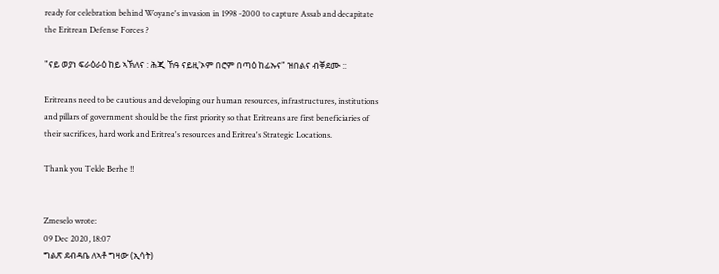ready for celebration behind Woyane's invasion in 1998 -2000 to capture Assab and decapitate the Eritrean Defense Forces ?

"ናይ ወያነ ፍራዕራዕ ከይ ኣኽለና : ሕጂ ኸዓ ናይዚ'ኦም በሮም በጣዕ ከፊኡና" ዝበልና ብቐደሙ ::

Eritreans need to be cautious and developing our human resources, infrastructures, institutions and pillars of government should be the first priority so that Eritreans are first beneficiaries of their sacrifices, hard work and Eritrea's resources and Eritrea's Strategic Locations.

Thank you Tekle Berhe !!


Zmeselo wrote:
09 Dec 2020, 18:07
ግልጽ ደብዳቤ ለኣቶ ግዛው (ኢሳት)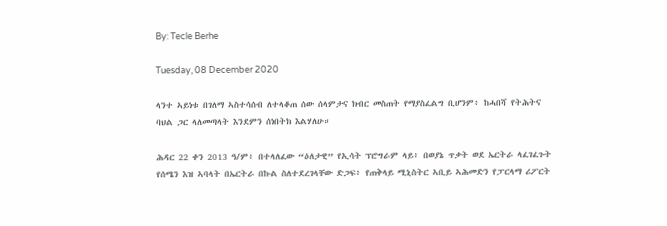By: Tecle Berhe

Tuesday, 08 December 2020

ላንተ ኣይነቱ በገለማ ኣስተሳሰብ ለተላቆጠ ሰው ሰላምታና ክብር መስጠት የማያስፈልግ ቢሆንም፥ ከሓበሻ የትሕትና ባህል ጋር ላለመጣላት እንደምን ሰነበትክ እልሃለሁ።

ሕዳር 22 ቀን 2013 ዓ/ም፥ በተላለፈው “ዕለታዊ” የኢሳት ፕሮግራም ላይ፥ በወያኔ ጥቃት ወደ ኤርትራ ላፈገፈጉት የሰሜን እዝ ኣባላት በኤርትራ በኩል ስለተደረገላቸው ድጋፍ፥ የጠቅላይ ሚኒስትር ኣቢይ ኣሕመድን የፓርላማ ሪፖርት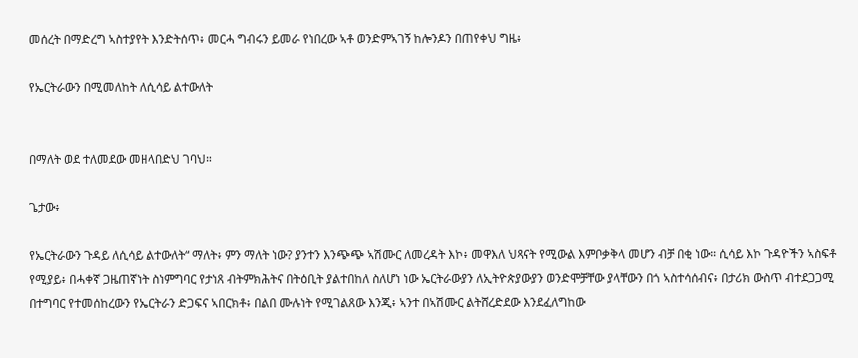መሰረት በማድረግ ኣስተያየት እንድትሰጥ፥ መርሓ ግብሩን ይመራ የነበረው ኣቶ ወንድምኣገኝ ከሎንዶን በጠየቀህ ግዜ፥

የኤርትራውን በሚመለከት ለሲሳይ ልተውለት


በማለት ወደ ተለመደው መዘላበድህ ገባህ።

ጌታው፥

የኤርትራውን ጉዳይ ለሲሳይ ልተውለት“ ማለት፥ ምን ማለት ነው? ያንተን እንጭጭ ኣሽሙር ለመረዳት እኮ፥ መዋእለ ህጻናት የሚውል እምቦቃቅላ መሆን ብቻ በቂ ነው። ሲሳይ እኮ ጉዳዮችን ኣስፍቶ የሚያይ፥ በሓቀኛ ጋዜጠኛነት ስነምግባር የታነጸ ብትምክሕትና በትዕቢት ያልተበከለ ስለሆነ ነው ኤርትራውያን ለኢትዮጵያውያን ወንድሞቻቸው ያላቸውን በጎ ኣስተሳሰብና፥ በታሪክ ውስጥ ብተደጋጋሚ በተግባር የተመሰከረውን የኤርትራን ድጋፍና ኣበርክቶ፥ በልበ ሙሉነት የሚገልጸው እንጂ፥ ኣንተ በኣሽሙር ልትሸረድደው እንደፈለግከው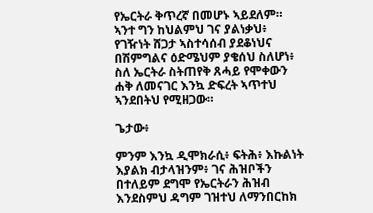የኤርትራ ቅጥረኛ በመሆኑ ኣይደለም። ኣንተ ግን ከህልምህ ገና ያልነቃህ፥ የገዥነት ሸጋታ ኣስተሳሰብ ያደቆነህና በሽምግልና ዕድሜህም ያቄሰህ ስለሆነ፥ ስለ ኤርትራ ስትጠየቅ ጸሓይ የሞቀውን ሐቅ ለመናገር እንኳ ድፍረት ኣጥተህ ኣንደበትህ የሚዘጋው።

ጌታው፥

ምንም እንኳ ዲሞክራሲ፥ ፍትሕ፥ እኩልነት እያልክ ብታላዝንም፥ ገና ሕዝቦችን በተለይም ደግሞ የኤርትራን ሕዝብ እንደስምህ ዳግም ገዝተህ ለማንበርከክ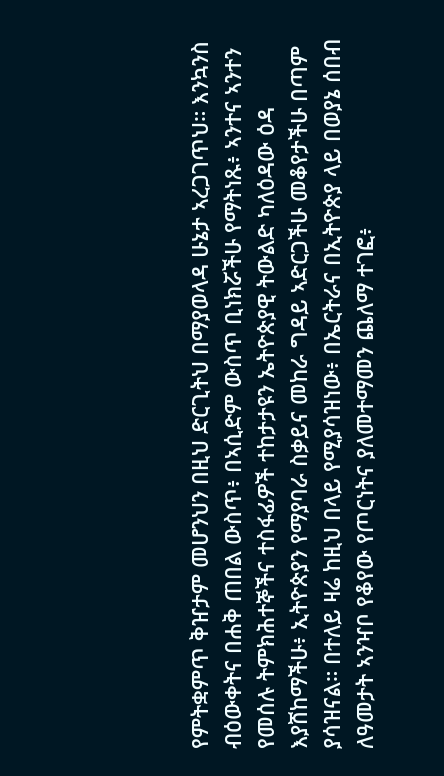የምትቋምጥ ቅዠታም መሆንህን በዚህ ድርጊትህ በማያወላዳ ሁኔታ ኣረጋገጥህ። እንኳንስ ብዕውቀትና በሐቅ ጠበል ውስጥ፥ በኣሲድም ውስጥ ቢነክሯችሁ የማትነጹ፥ ኣንተና ኣንተን የመሰሉ ትምክሕተኞችና ተስፋፊዎች ተከታታዩን ኤትዮጵያዊ ትውልድ ካለዕዳው ዕዳ እያሸከማችሁ፥ ኢትዮጵያን የማያባራ ስቃይና መከራ ግዳይ ኣድርጋችሁ መቆየታችሁ በጣም ያሳዝናል። በተለይ ዛሬ ከዚህ በላይ የሚያሳዝነው፥ በኤርትራና በኢትዮጵያ ላይ በወያኔ ሰበብ ለዓመታት ኣንዣቦ የቆየው የጦርነትና ያለመተማመን ጨለማ ተገፎ፥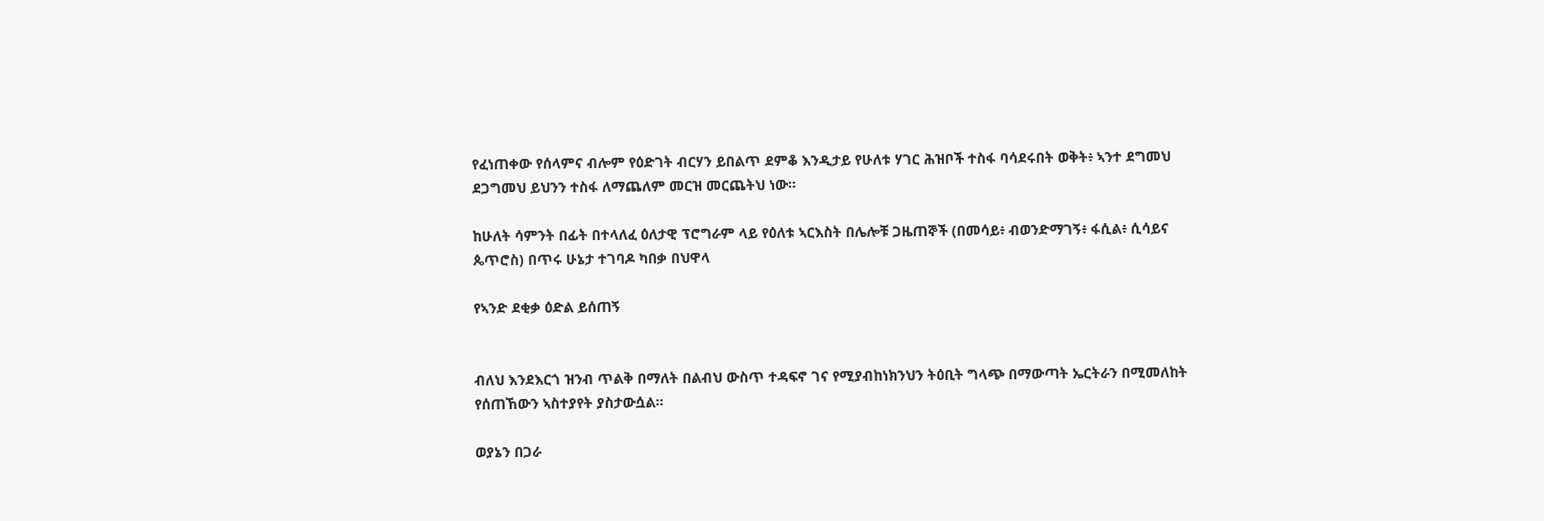የፈነጠቀው የሰላምና ብሎም የዕድገት ብርሃን ይበልጥ ደምቆ እንዲታይ የሁለቱ ሃገር ሕዝቦች ተስፋ ባሳደሩበት ወቅት፥ ኣንተ ደግመህ ደጋግመህ ይህንን ተስፋ ለማጨለም መርዝ መርጨትህ ነው።

ከሁለት ሳምንት በፊት በተላለፈ ዕለታዊ ፕሮግራም ላይ የዕለቱ ኣርእስት በሌሎቹ ጋዜጠኞች (በመሳይ፥ ብወንድማገኝ፥ ፋሲል፥ ሲሳይና ጴጥሮስ) በጥሩ ሁኔታ ተገባዶ ካበቃ በህዋላ

የኣንድ ደቂቃ ዕድል ይሰጠኝ


ብለህ እንደእርጎ ዝንብ ጥልቅ በማለት በልብህ ውስጥ ተዳፍኖ ገና የሚያብከነክንህን ትዕቢት ግላጭ በማውጣት ኤርትራን በሚመለከት የሰጠኸውን ኣስተያየት ያስታውሷል።

ወያኔን በጋራ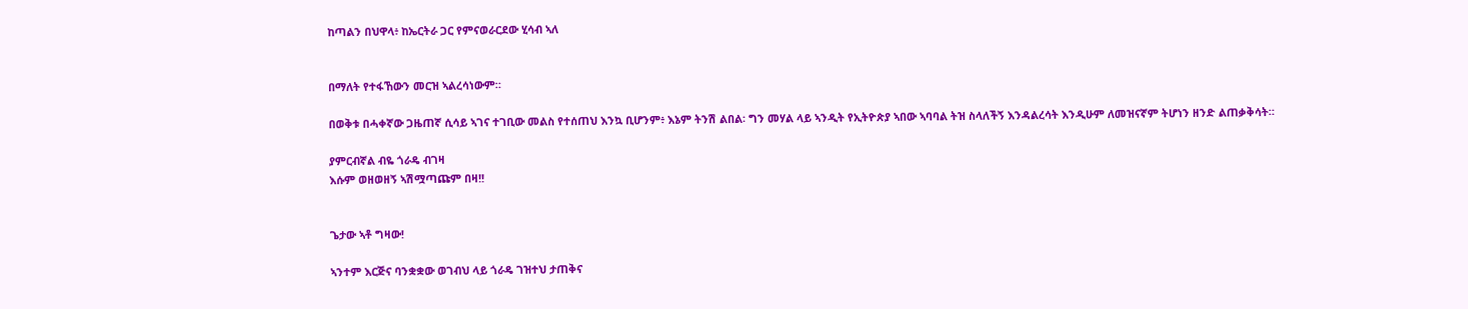ከጣልን በህዋላ፥ ከኤርትራ ጋር የምናወራርደው ሂሳብ ኣለ


በማለት የተፋኸውን መርዝ ኣልረሳነውም።

በወቅቱ በሓቀኛው ጋዜጠኛ ሲሳይ ኣገና ተገቢው መልስ የተሰጠህ እንኳ ቢሆንም፥ እኔም ትንሽ ልበል፡ ግን መሃል ላይ ኣንዲት የኢትዮጵያ ኣበው ኣባባል ትዝ ስላለችኝ እንዳልረሳት እንዲሁም ለመዝናኛም ትሆነን ዘንድ ልጠቃቅሳት።

ያምርብኛል ብዬ ጎራዴ ብገዛ
እሱም ወዘወዘኝ ኣሽሟጣጩም በዛ!!


ጌታው ኣቶ ግዛው!

ኣንተም እርጅና ባንቋቋው ወገብህ ላይ ጎራዴ ገዝተህ ታጠቅና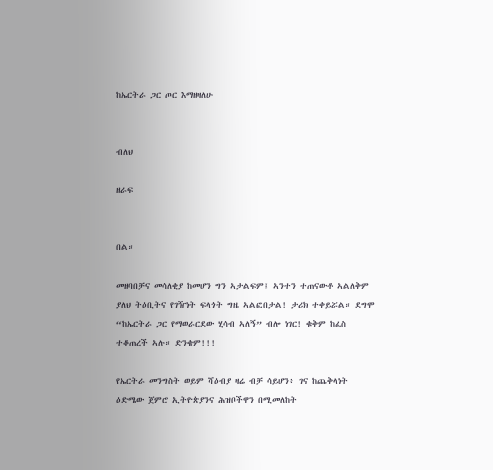ከኤርትራ ጋር ጦር እማዘዛለሁ


ብለህ

ዘራፍ


በል።

መዘባበቻና መሳለቂያ ከመሆን ግን ኣታልፍም፤ ኣንተን ተጠናውቶ ኣልለቅም ያለህ ትዕቢትና የገዥነት ፍላጎት ግዜ ኣልፎበታል! ታሪክ ተቀይሯል። ደግሞ “ከኤርትራ ጋር የማወራርደው ሂሳብ ኣለኝ” ብሎ ነገር! ቁቅም ከፈስ ተቆጠረች ኣሉ። ድንቄም!!!

የኤርትራ መንግስት ወይም ሻዕብያ ዛሬ ብቻ ሳይሆን፥ ገና ከጨቅላነት ዕድሜው ጀምሮ ኢትዮጵያንና ሕዝቦችዋን በሚመለከት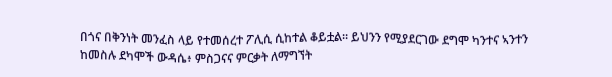በጎና በቅንነት መንፈስ ላይ የተመሰረተ ፖሊሲ ሲከተል ቆይቷል። ይህንን የሚያደርገው ደግሞ ካንተና ኣንተን ከመስሉ ደካሞች ውዳሴ፥ ምስጋናና ምርቃት ለማግኘት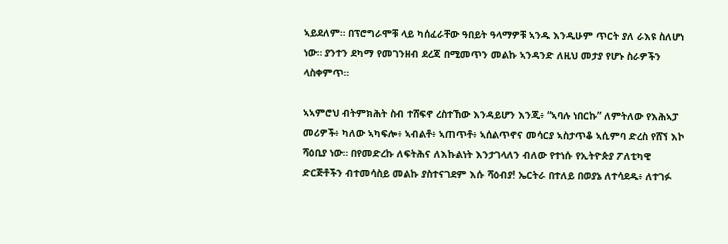ኣይደለም። በፕሮግራሞቹ ላይ ካሰፈራቸው ዓበይት ዓላማዎቹ ኣንዱ እንዲሁም ጥርት ያለ ራእዩ ስለሆነ ነው። ያንተን ደካማ የመገንዘብ ደረጃ በሚመጥን መልኩ ኣንዳንድ ለዚህ መታያ የሆኑ ስራዎችን ላስቀምጥ።

ኣኣምሮህ ብትምክሕት ስብ ተሸፍኖ ረስተኸው እንዳይሆን እንጂ፥ “ኣባሉ ነበርኩ” ለምትለው የእሕኣፓ መሪዎች፥ ካለው ኣካፍሎ፥ ኣብልቶ፥ ኣጠጥቶ፥ ኣሰልጥኖና መሳርያ ኣስታጥቆ ኣሲምባ ድረስ የሸኘ እኮ ሻዕቢያ ነው። በየመድረኩ ለፍትሕና ለእኩልነት እንታገላለን ብለው የተነሱ የኢትዮጵያ ፖለቲካዊ ድርጅቶችን ብተመሳስይ መልኩ ያስተናገደም እሱ ሻዕብያ! ኤርትራ በተለይ በወያኔ ለተሳደዱ፥ ለተገፉ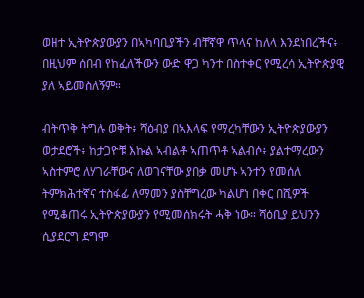ወዘተ ኢትዮጵያውያን በኣካባቢያችን ብቸኛዋ ጥላና ከለላ እንደነበረችና፥ በዚህም ሰበብ የከፈለችውን ውድ ዋጋ ካንተ በስተቀር የሚረሳ ኢትዮጵያዊ ያለ ኣይመስለኝም።

ብትጥቅ ትግሉ ወቅት፥ ሻዕብያ በኣእላፍ የማረካቸውን ኢትዮጵያውያን ወታደሮች፥ ከታጋዮቹ እኩል ኣብልቶ ኣጠጥቶ ኣልብሶ፥ ያልተማረውን ኣስተምሮ ለሃገራቸውና ለወገናቸው ያበቃ መሆኑ ኣንተን የመሰለ ትምክሕተኛና ተስፋፊ ለማመን ያስቸግረው ካልሆነ በቀር በሺዎች የሚቆጠሩ ኢትዮጵያውያን የሚመሰክሩት ሓቅ ነው። ሻዕቢያ ይህንን ሲያደርግ ደግሞ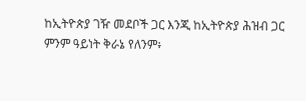ከኢትዮጵያ ገዥ መደቦች ጋር እንጂ ከኢትዮጵያ ሕዝብ ጋር ምንም ዓይነት ቅራኔ የለንም፥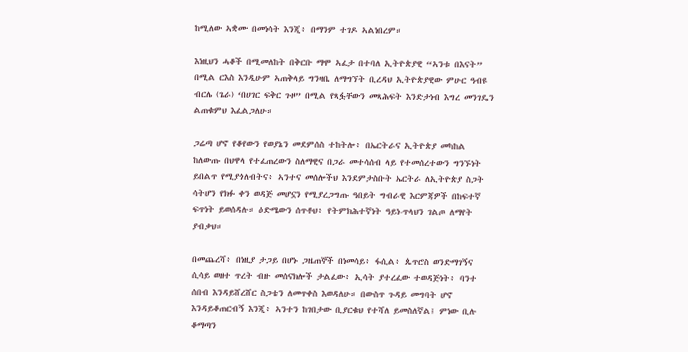ከሚለው ኣቋሙ በመነሳት እንጂ፥ በማንም ተገዶ ኣልነበረም።

እነዚህን ሓቆች በሚመለከት በቅርቡ ማሞ ኣፈታ በተባለ ኢትዮጵያዊ “ኣንቱ በእናት” በሚል ርእስ እንዲሁም ኣጠቅላይ ግንዛቤ ለማግኘት ቢረዳህ ኢትዮጵያዊው ምሁር ዓብዩ ብርሌ (ጌራ) ‘በሀገር ፍቅር ጉዞ” በሚል የጻፏቸውን መጻሕፍት እንድታነብ እግረ መንገዴን ልጠቁምህ እፈልጋለሁ።

ጋሬጣ ሆኖ የቆየውን የወያኔን መደምሰስ ተከትሎ፥ በኤርትራና ኢትዮጵያ መካከል ከለውጡ በህዋላ የተፈጠረውን ስለማዊና በጋራ መተሳሰብ ላይ የተመሰረተውን ግንኙነት ይበልጥ የሚያጎለብትና፥ ኣንተና መሰሎችህ እንደምታስቡት ኤርትራ ለኢትዮጵያ ስጋት ሳትሆን የክፉ ቀን ወዳጅ መሆኗን የሚያረጋግጡ ዓበይት ግብራዊ እርምጃዎች በከፍተኛ ፍጥነት ይወሰዳሉ። ዕድሜውን ሰጥቶህ፥ የትምክሕተኛነት ዓይነ-ጥላህን ገልጦ ለማየት ያብቃህ።

በመጨረሻ፥ በነዚያ ታጋይ በሆኑ ጋዜጠኞች በነመሳይ፥ ፋሲል፥ ጴጥሮስ ወንድማገኝና ሲሳይ ወዘተ ጥረት ብዙ መሰናክሎች ታልፈው፥ ኢሳት ያተረፈው ተወዳጅነት፥ ባንተ ሰበብ እንዳይሸረሸር ስጋቴን ለመጥቀስ እወዳለሁ። በውስጥ ጉዳይ መግባት ሆኖ እንዳይቆጠርብኝ እንጂ፥ ኣንተን ከገበታው ቢያርቁህ የተሻለ ይመስለኛል፤ ምነው ቢሉ ቆማጣን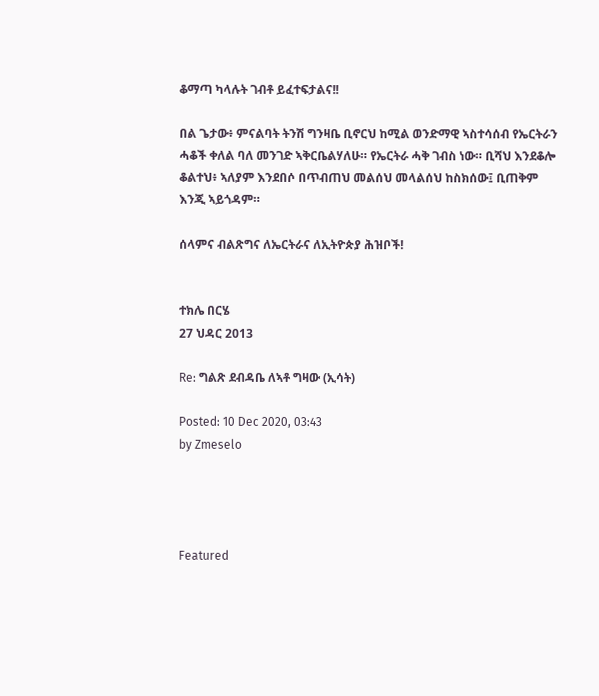ቆማጣ ካላሉት ገብቶ ይፈተፍታልና!!

በል ጌታው፥ ምናልባት ትንሽ ግንዛቤ ቢኖርህ ከሚል ወንድማዊ ኣስተሳሰብ የኤርትራን ሓቆች ቀለል ባለ መንገድ ኣቅርቤልሃለሁ። የኤርትራ ሓቅ ገብስ ነው። ቢሻህ እንደቆሎ ቆልተህ፥ ኣለያም እንደበሶ በጥብጠህ መልሰህ መላልሰህ ከስክሰው፤ ቢጠቅም እንጂ ኣይጎዳም።

ሰላምና ብልጽግና ለኤርትራና ለኢትዮጵያ ሕዝቦች!


ተክሌ በርሄ
27 ህዳር 2013

Re: ግልጽ ደብዳቤ ለኣቶ ግዛው (ኢሳት)

Posted: 10 Dec 2020, 03:43
by Zmeselo




Featured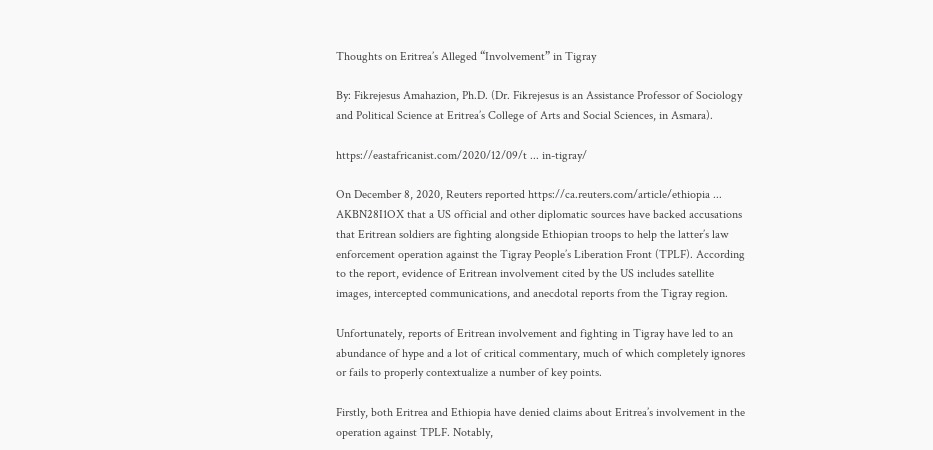Thoughts on Eritrea’s Alleged “Involvement” in Tigray

By: Fikrejesus Amahazion, Ph.D. (Dr. Fikrejesus is an Assistance Professor of Sociology and Political Science at Eritrea’s College of Arts and Social Sciences, in Asmara).

https://eastafricanist.com/2020/12/09/t ... in-tigray/

On December 8, 2020, Reuters reported https://ca.reuters.com/article/ethiopia ... AKBN28I1OX that a US official and other diplomatic sources have backed accusations that Eritrean soldiers are fighting alongside Ethiopian troops to help the latter’s law enforcement operation against the Tigray People’s Liberation Front (TPLF). According to the report, evidence of Eritrean involvement cited by the US includes satellite images, intercepted communications, and anecdotal reports from the Tigray region.

Unfortunately, reports of Eritrean involvement and fighting in Tigray have led to an abundance of hype and a lot of critical commentary, much of which completely ignores or fails to properly contextualize a number of key points.

Firstly, both Eritrea and Ethiopia have denied claims about Eritrea’s involvement in the operation against TPLF. Notably,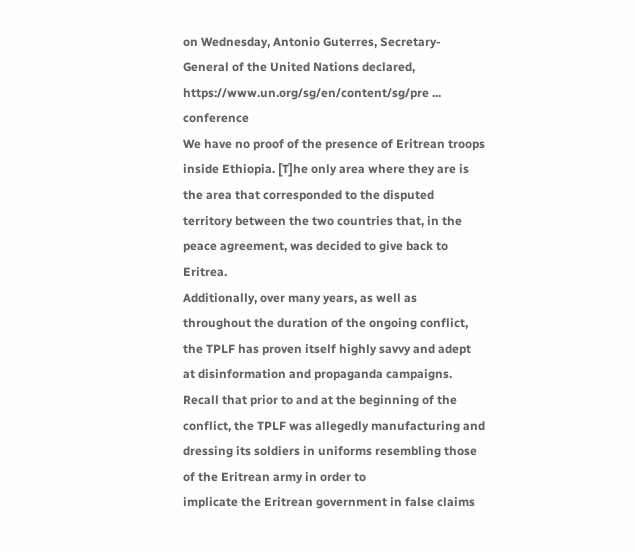on Wednesday, Antonio Guterres, Secretary-General of the United Nations declared, https://www.un.org/sg/en/content/sg/pre ... conference
We have no proof of the presence of Eritrean troops inside Ethiopia. [T]he only area where they are is the area that corresponded to the disputed territory between the two countries that, in the peace agreement, was decided to give back to Eritrea.
Additionally, over many years, as well as throughout the duration of the ongoing conflict, the TPLF has proven itself highly savvy and adept at disinformation and propaganda campaigns. Recall that prior to and at the beginning of the conflict, the TPLF was allegedly manufacturing and dressing its soldiers in uniforms resembling those of the Eritrean army in order to
implicate the Eritrean government in false claims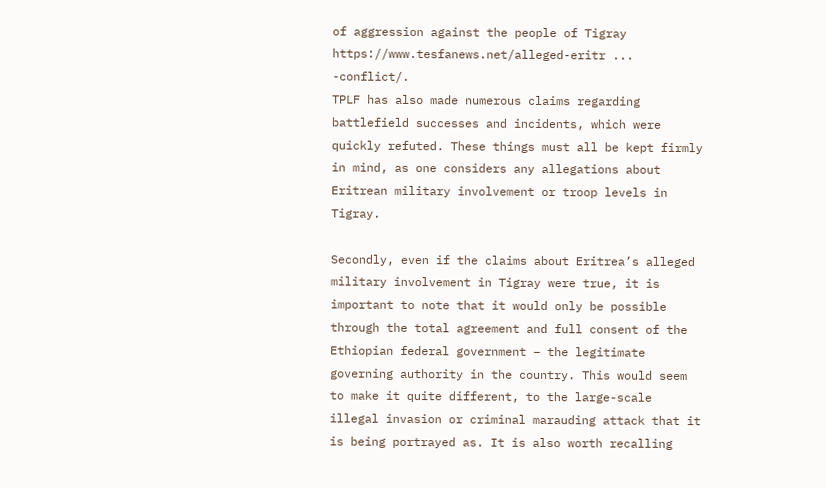of aggression against the people of Tigray https://www.tesfanews.net/alleged-eritr ... -conflict/.
TPLF has also made numerous claims regarding battlefield successes and incidents, which were quickly refuted. These things must all be kept firmly in mind, as one considers any allegations about Eritrean military involvement or troop levels in Tigray.

Secondly, even if the claims about Eritrea’s alleged military involvement in Tigray were true, it is important to note that it would only be possible through the total agreement and full consent of the Ethiopian federal government – the legitimate governing authority in the country. This would seem to make it quite different, to the large-scale illegal invasion or criminal marauding attack that it is being portrayed as. It is also worth recalling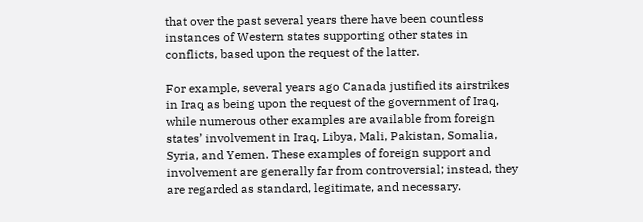that over the past several years there have been countless instances of Western states supporting other states in conflicts, based upon the request of the latter.

For example, several years ago Canada justified its airstrikes in Iraq as being upon the request of the government of Iraq, while numerous other examples are available from foreign states’ involvement in Iraq, Libya, Mali, Pakistan, Somalia, Syria, and Yemen. These examples of foreign support and involvement are generally far from controversial; instead, they are regarded as standard, legitimate, and necessary.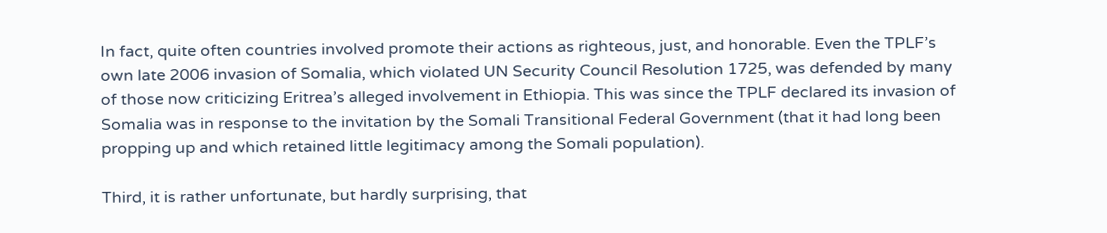In fact, quite often countries involved promote their actions as righteous, just, and honorable. Even the TPLF’s own late 2006 invasion of Somalia, which violated UN Security Council Resolution 1725, was defended by many of those now criticizing Eritrea’s alleged involvement in Ethiopia. This was since the TPLF declared its invasion of Somalia was in response to the invitation by the Somali Transitional Federal Government (that it had long been propping up and which retained little legitimacy among the Somali population).

Third, it is rather unfortunate, but hardly surprising, that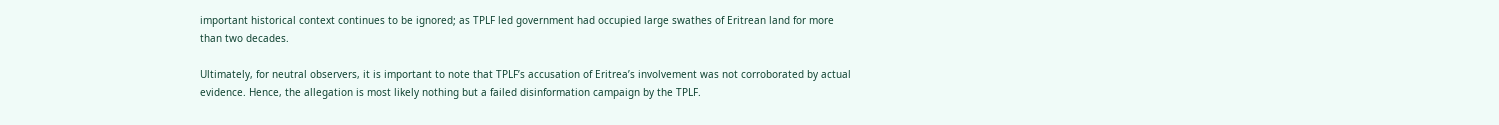important historical context continues to be ignored; as TPLF led government had occupied large swathes of Eritrean land for more than two decades.

Ultimately, for neutral observers, it is important to note that TPLF’s accusation of Eritrea’s involvement was not corroborated by actual evidence. Hence, the allegation is most likely nothing but a failed disinformation campaign by the TPLF.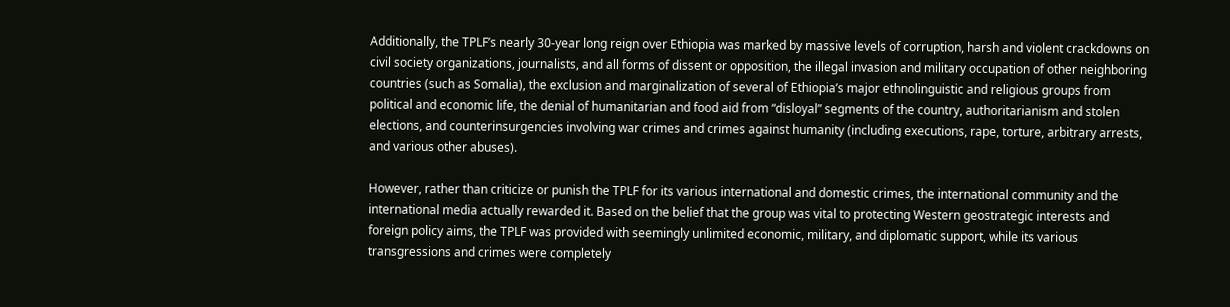Additionally, the TPLF’s nearly 30-year long reign over Ethiopia was marked by massive levels of corruption, harsh and violent crackdowns on civil society organizations, journalists, and all forms of dissent or opposition, the illegal invasion and military occupation of other neighboring countries (such as Somalia), the exclusion and marginalization of several of Ethiopia’s major ethnolinguistic and religious groups from political and economic life, the denial of humanitarian and food aid from “disloyal” segments of the country, authoritarianism and stolen elections, and counterinsurgencies involving war crimes and crimes against humanity (including executions, rape, torture, arbitrary arrests, and various other abuses).

However, rather than criticize or punish the TPLF for its various international and domestic crimes, the international community and the international media actually rewarded it. Based on the belief that the group was vital to protecting Western geostrategic interests and foreign policy aims, the TPLF was provided with seemingly unlimited economic, military, and diplomatic support, while its various transgressions and crimes were completely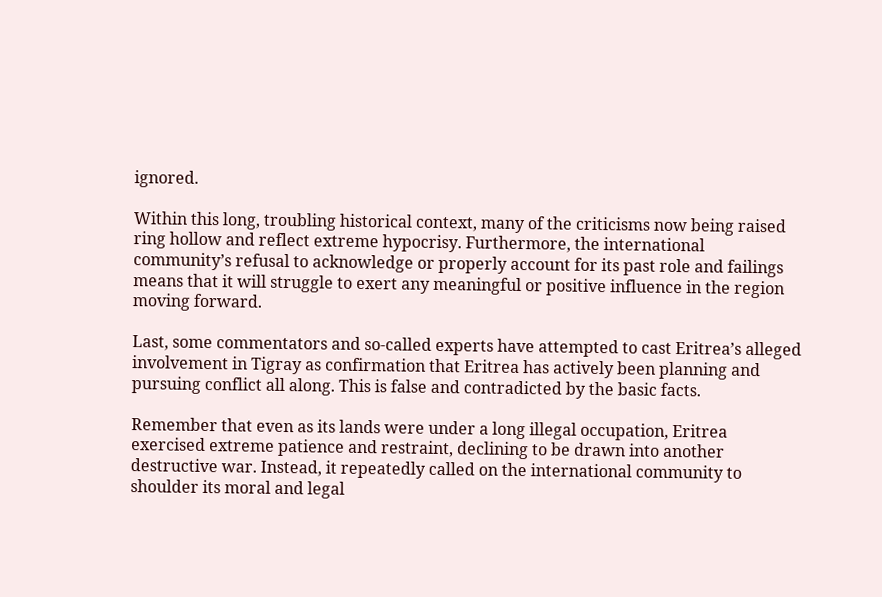ignored.

Within this long, troubling historical context, many of the criticisms now being raised ring hollow and reflect extreme hypocrisy. Furthermore, the international community’s refusal to acknowledge or properly account for its past role and failings means that it will struggle to exert any meaningful or positive influence in the region moving forward.

Last, some commentators and so-called experts have attempted to cast Eritrea’s alleged involvement in Tigray as confirmation that Eritrea has actively been planning and pursuing conflict all along. This is false and contradicted by the basic facts.

Remember that even as its lands were under a long illegal occupation, Eritrea exercised extreme patience and restraint, declining to be drawn into another destructive war. Instead, it repeatedly called on the international community to shoulder its moral and legal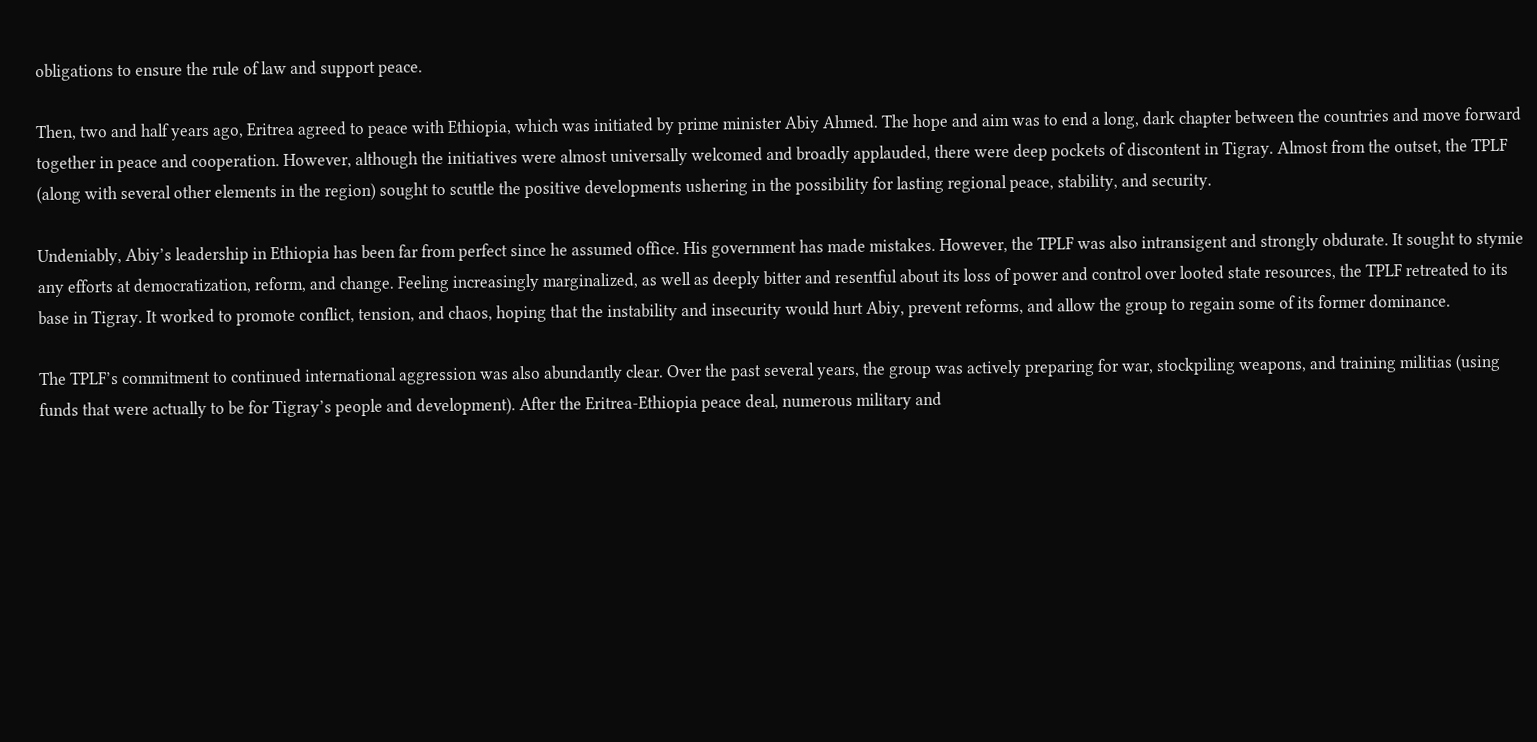obligations to ensure the rule of law and support peace.

Then, two and half years ago, Eritrea agreed to peace with Ethiopia, which was initiated by prime minister Abiy Ahmed. The hope and aim was to end a long, dark chapter between the countries and move forward together in peace and cooperation. However, although the initiatives were almost universally welcomed and broadly applauded, there were deep pockets of discontent in Tigray. Almost from the outset, the TPLF (along with several other elements in the region) sought to scuttle the positive developments ushering in the possibility for lasting regional peace, stability, and security.

Undeniably, Abiy’s leadership in Ethiopia has been far from perfect since he assumed office. His government has made mistakes. However, the TPLF was also intransigent and strongly obdurate. It sought to stymie any efforts at democratization, reform, and change. Feeling increasingly marginalized, as well as deeply bitter and resentful about its loss of power and control over looted state resources, the TPLF retreated to its base in Tigray. It worked to promote conflict, tension, and chaos, hoping that the instability and insecurity would hurt Abiy, prevent reforms, and allow the group to regain some of its former dominance.

The TPLF’s commitment to continued international aggression was also abundantly clear. Over the past several years, the group was actively preparing for war, stockpiling weapons, and training militias (using funds that were actually to be for Tigray’s people and development). After the Eritrea-Ethiopia peace deal, numerous military and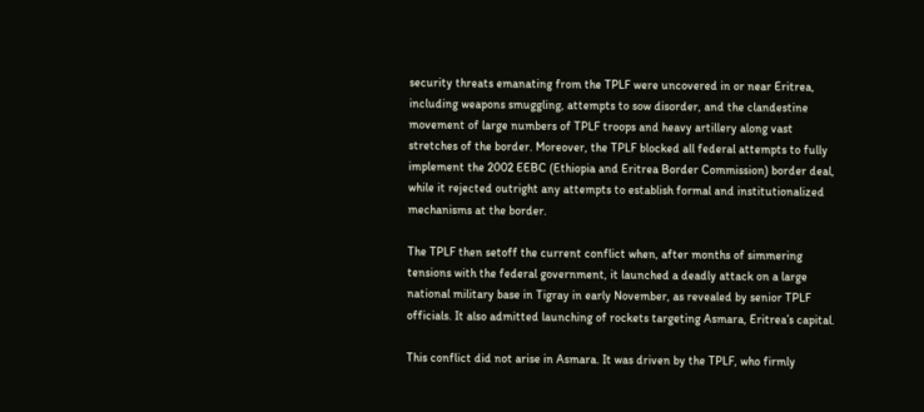security threats emanating from the TPLF were uncovered in or near Eritrea, including weapons smuggling, attempts to sow disorder, and the clandestine movement of large numbers of TPLF troops and heavy artillery along vast stretches of the border. Moreover, the TPLF blocked all federal attempts to fully implement the 2002 EEBC (Ethiopia and Eritrea Border Commission) border deal, while it rejected outright any attempts to establish formal and institutionalized mechanisms at the border.

The TPLF then setoff the current conflict when, after months of simmering tensions with the federal government, it launched a deadly attack on a large national military base in Tigray in early November, as revealed by senior TPLF officials. It also admitted launching of rockets targeting Asmara, Eritrea’s capital.

This conflict did not arise in Asmara. It was driven by the TPLF, who firmly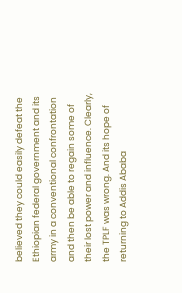believed they could easily defeat the Ethiopian federal government and its army in a conventional confrontation and then be able to regain some of their lost power and influence. Clearly, the TPLF was wrong. And its hope of returning to Addis Ababa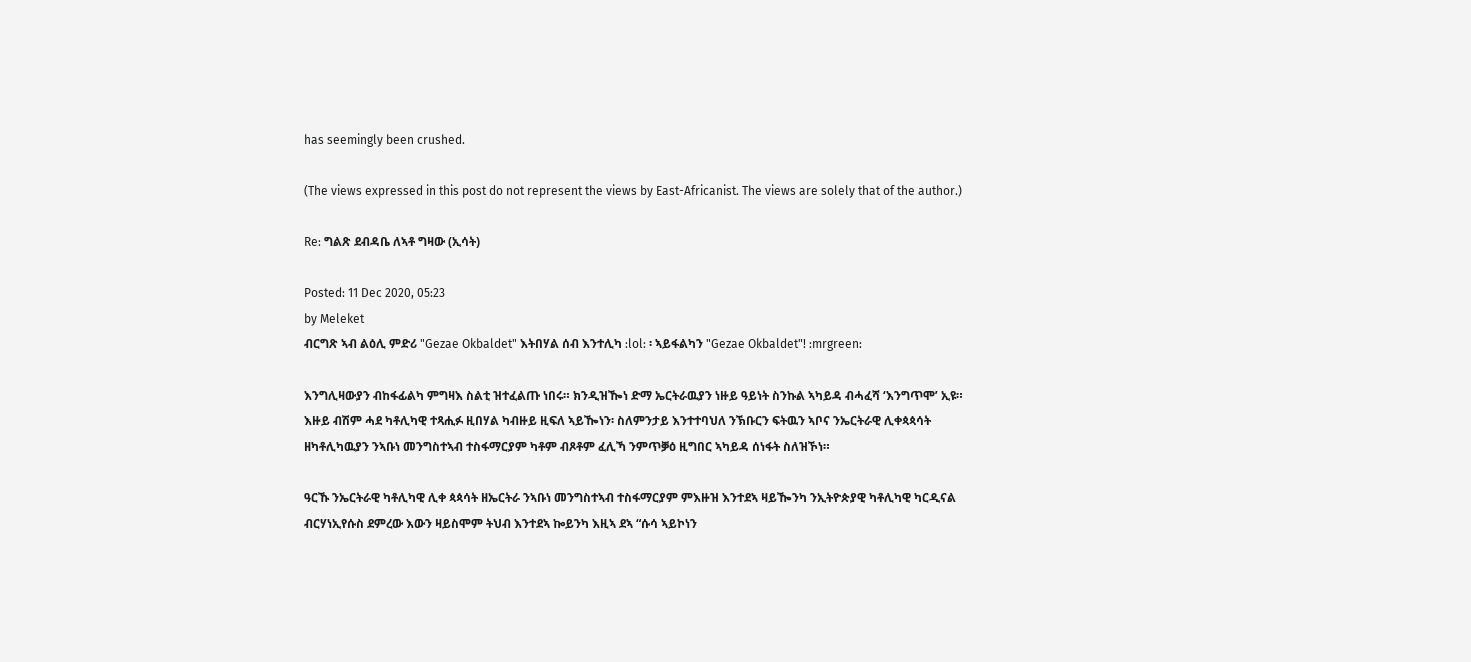has seemingly been crushed.

(The views expressed in this post do not represent the views by East-Africanist. The views are solely that of the author.)

Re: ግልጽ ደብዳቤ ለኣቶ ግዛው (ኢሳት)

Posted: 11 Dec 2020, 05:23
by Meleket
ብርግጽ ኣብ ልዕሊ ምድሪ "Gezae Okbaldet" እትበሃል ሰብ እንተሊካ :lol: ፡ ኣይፋልካን "Gezae Okbaldet"! :mrgreen:

እንግሊዛውያን ብከፋፊልካ ምግዛእ ስልቲ ዝተፈልጡ ነበሩ። ክንዲዝዀነ ድማ ኤርትራዉያን ነዙይ ዓይነት ስንኩል ኣካይዳ ብሓፈሻ ‘እንግጥሞ’ ኢዩ። እዙይ ብሽም ሓደ ካቶሊካዊ ተጻሒፉ ዚበሃል ካብዙይ ዚፍለ ኣይዀነን፡ ስለምንታይ እንተተባህለ ንኽቡርን ፍትዉን ኣቦና ንኤርትራዊ ሊቀጳጳሳት ዘካቶሊካዉያን ንኣቡነ መንግስተኣብ ተስፋማርያም ካቶም ብጾቶም ፈሊኻ ንምጥቓዕ ዚግበር ኣካይዳ ሰነፋት ስለዝኾነ።

ዓርኹ ንኤርትራዊ ካቶሊካዊ ሊቀ ጳጳሳት ዘኤርትራ ንኣቡነ መንግስተኣብ ተስፋማርያም ምእዙዝ እንተደኣ ዛይዀንካ ንኢትዮጵያዊ ካቶሊካዊ ካርዲናል ብርሃነኢየሱስ ደምረው እውን ዛይስሞም ትህብ እንተደኣ ኰይንካ እዚኣ ደኣ “ሱሳ ኣይኮነን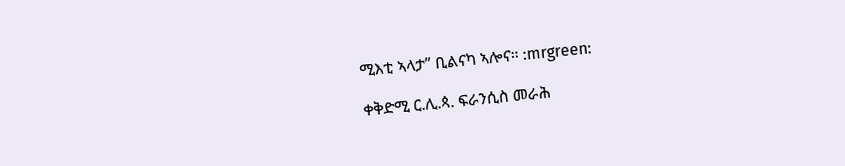ሚእቲ ኣላታ” ቢልናካ ኣሎና። :mrgreen:

ቀቅድሚ ር.ሊ.ጳ. ፍራንሲስ መራሕ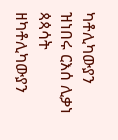ካቶሊካውያን ዝነበሩ ርእሰ ሊቃነ ጳጳሳት ዘካቶሊካውያን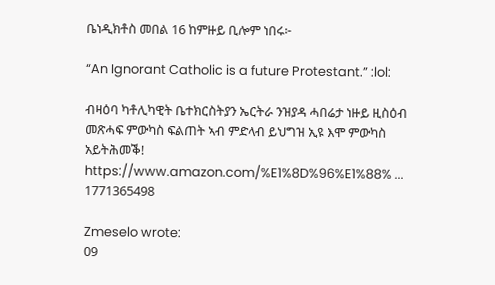ቤነዲክቶስ መበል 16 ከምዙይ ቢሎም ነበሩ፦

“An Ignorant Catholic is a future Protestant.” :lol:

ብዛዕባ ካቶሊካዊት ቤተክርስትያን ኤርትራ ንዝያዳ ሓበሬታ ነዙይ ዚስዕብ መጽሓፍ ምውካስ ፍልጠት ኣብ ምድላብ ይህግዝ ኢዩ እሞ ምውካስ አይትሕመቕ!
https://www.amazon.com/%E1%8D%96%E1%88% ... 1771365498

Zmeselo wrote:
09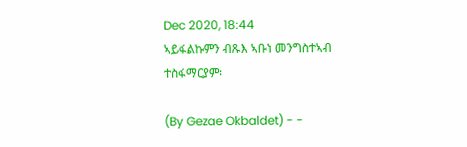Dec 2020, 18:44
ኣይፋልኩምን ብጹእ ኣቡነ መንግስተኣብ ተስፋማርያም፡

(By Gezae Okbaldet) - -